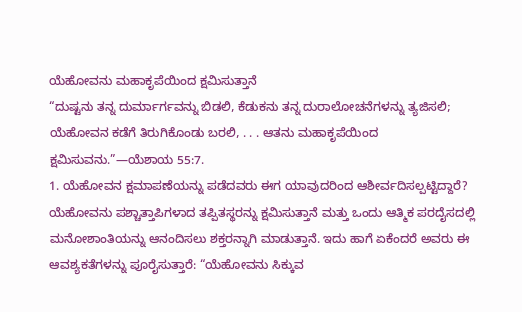ಯೆಹೋವನು ಮಹಾಕೃಪೆಯಿಂದ ಕ್ಷಮಿಸುತ್ತಾನೆ
“ದುಷ್ಟನು ತನ್ನ ದುರ್ಮಾರ್ಗವನ್ನು ಬಿಡಲಿ, ಕೆಡುಕನು ತನ್ನ ದುರಾಲೋಚನೆಗಳನ್ನು ತ್ಯಜಿಸಲಿ; ಯೆಹೋವನ ಕಡೆಗೆ ತಿರುಗಿಕೊಂಡು ಬರಲಿ, . . . ಆತನು ಮಹಾಕೃಪೆಯಿಂದ ಕ್ಷಮಿಸುವನು.”—ಯೆಶಾಯ 55:7.
1. ಯೆಹೋವನ ಕ್ಷಮಾಪಣೆಯನ್ನು ಪಡೆದವರು ಈಗ ಯಾವುದರಿಂದ ಆಶೀರ್ವದಿಸಲ್ಪಟ್ಟಿದ್ದಾರೆ?
ಯೆಹೋವನು ಪಶ್ಚಾತ್ತಾಪಿಗಳಾದ ತಪ್ಪಿತಸ್ಥರನ್ನು ಕ್ಷಮಿಸುತ್ತಾನೆ ಮತ್ತು ಒಂದು ಆತ್ಮಿಕ ಪರದೈಸದಲ್ಲಿ ಮನೋಶಾಂತಿಯನ್ನು ಆನಂದಿಸಲು ಶಕ್ತರನ್ನಾಗಿ ಮಾಡುತ್ತಾನೆ. ಇದು ಹಾಗೆ ಏಕೆಂದರೆ ಅವರು ಈ ಆವಶ್ಯಕತೆಗಳನ್ನು ಪೂರೈಸುತ್ತಾರೆ: “ಯೆಹೋವನು ಸಿಕ್ಕುವ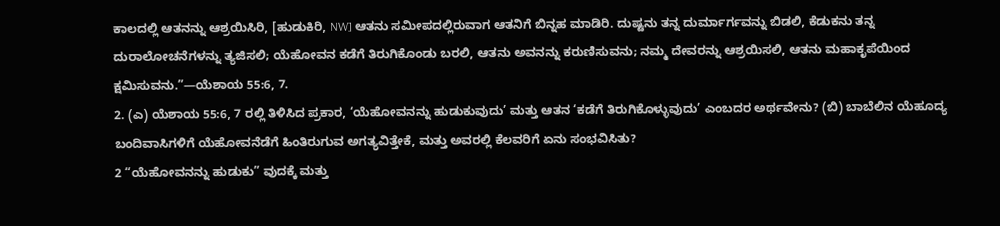ಕಾಲದಲ್ಲಿ ಆತನನ್ನು ಆಶ್ರಯಿಸಿರಿ, [ಹುಡುಕಿರಿ, NW] ಆತನು ಸಮೀಪದಲ್ಲಿರುವಾಗ ಆತನಿಗೆ ಬಿನ್ನಹ ಮಾಡಿರಿ. ದುಷ್ಟನು ತನ್ನ ದುರ್ಮಾರ್ಗವನ್ನು ಬಿಡಲಿ, ಕೆಡುಕನು ತನ್ನ ದುರಾಲೋಚನೆಗಳನ್ನು ತ್ಯಜಿಸಲಿ; ಯೆಹೋವನ ಕಡೆಗೆ ತಿರುಗಿಕೊಂಡು ಬರಲಿ, ಆತನು ಅವನನ್ನು ಕರುಣಿಸುವನು; ನಮ್ಮ ದೇವರನ್ನು ಆಶ್ರಯಿಸಲಿ, ಆತನು ಮಹಾಕೃಪೆಯಿಂದ ಕ್ಷಮಿಸುವನು.”—ಯೆಶಾಯ 55:6, 7.
2. (ಎ) ಯೆಶಾಯ 55:6, 7 ರಲ್ಲಿ ತಿಳಿಸಿದ ಪ್ರಕಾರ, ‘ಯೆಹೋವನನ್ನು ಹುಡುಕುವುದು’ ಮತ್ತು ಆತನ ‘ಕಡೆಗೆ ತಿರುಗಿಕೊಳ್ಳುವುದು’ ಎಂಬದರ ಅರ್ಥವೇನು? (ಬಿ) ಬಾಬೆಲಿನ ಯೆಹೂದ್ಯ ಬಂದಿವಾಸಿಗಳಿಗೆ ಯೆಹೋವನೆಡೆಗೆ ಹಿಂತಿರುಗುವ ಅಗತ್ಯವಿತ್ತೇಕೆ, ಮತ್ತು ಅವರಲ್ಲಿ ಕೆಲವರಿಗೆ ಏನು ಸಂಭವಿಸಿತು?
2 “ಯೆಹೋವನನ್ನು ಹುಡುಕು” ವುದಕ್ಕೆ ಮತ್ತು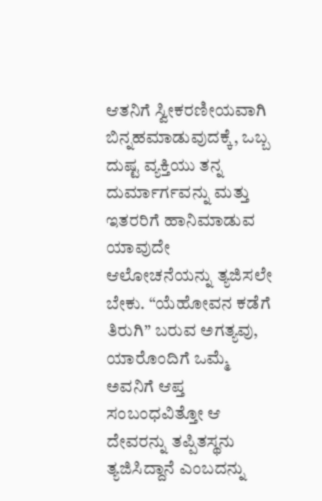ಆತನಿಗೆ ಸ್ವೀಕರಣೀಯವಾಗಿ ಬಿನ್ನಹಮಾಡುವುದಕ್ಕೆ, ಒಬ್ಬ ದುಷ್ಟ ವ್ಯಕ್ತಿಯು ತನ್ನ ದುರ್ಮಾರ್ಗವನ್ನು ಮತ್ತು ಇತರರಿಗೆ ಹಾನಿಮಾಡುವ ಯಾವುದೇ ಆಲೋಚನೆಯನ್ನು ತ್ಯಜಿಸಲೇ ಬೇಕು. “ಯೆಹೋವನ ಕಡೆಗೆ ತಿರುಗಿ” ಬರುವ ಅಗತ್ಯವು, ಯಾರೊಂದಿಗೆ ಒಮ್ಮೆ ಅವನಿಗೆ ಆಪ್ತ ಸಂಬಂಧವಿತ್ತೋ ಆ ದೇವರನ್ನು ತಪ್ಪಿತಸ್ಥನು ತ್ಯಜಿಸಿದ್ದಾನೆ ಎಂಬದನ್ನು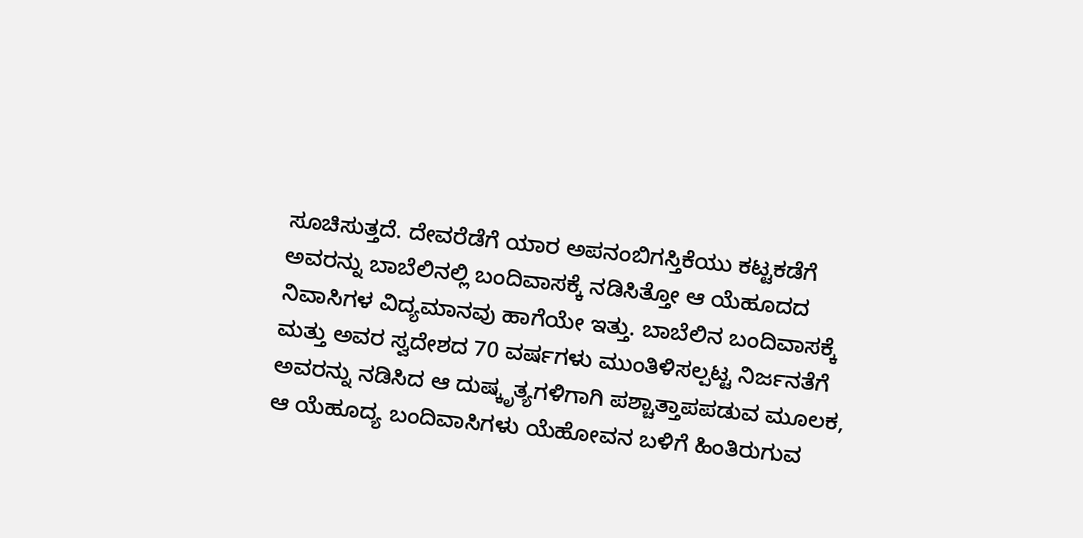ಸೂಚಿಸುತ್ತದೆ. ದೇವರೆಡೆಗೆ ಯಾರ ಅಪನಂಬಿಗಸ್ತಿಕೆಯು ಕಟ್ಟಕಡೆಗೆ ಅವರನ್ನು ಬಾಬೆಲಿನಲ್ಲಿ ಬಂದಿವಾಸಕ್ಕೆ ನಡಿಸಿತ್ತೋ ಆ ಯೆಹೂದದ ನಿವಾಸಿಗಳ ವಿದ್ಯಮಾನವು ಹಾಗೆಯೇ ಇತ್ತು. ಬಾಬೆಲಿನ ಬಂದಿವಾಸಕ್ಕೆ ಮತ್ತು ಅವರ ಸ್ವದೇಶದ 70 ವರ್ಷಗಳು ಮುಂತಿಳಿಸಲ್ಪಟ್ಟ ನಿರ್ಜನತೆಗೆ ಅವರನ್ನು ನಡಿಸಿದ ಆ ದುಷ್ಕೃತ್ಯಗಳಿಗಾಗಿ ಪಶ್ಚಾತ್ತಾಪಪಡುವ ಮೂಲಕ, ಆ ಯೆಹೂದ್ಯ ಬಂದಿವಾಸಿಗಳು ಯೆಹೋವನ ಬಳಿಗೆ ಹಿಂತಿರುಗುವ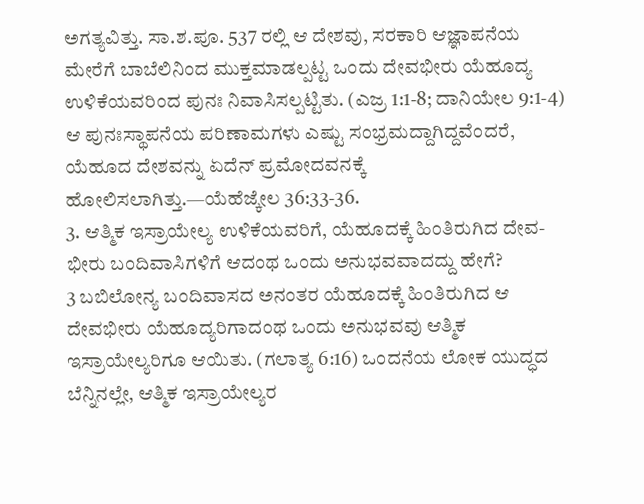ಅಗತ್ಯವಿತ್ತು. ಸಾ.ಶ.ಪೂ. 537 ರಲ್ಲಿ ಆ ದೇಶವು, ಸರಕಾರಿ ಆಜ್ಞಾಪನೆಯ ಮೇರೆಗೆ ಬಾಬೆಲಿನಿಂದ ಮುಕ್ತಮಾಡಲ್ಪಟ್ಟ ಒಂದು ದೇವಭೀರು ಯೆಹೂದ್ಯ ಉಳಿಕೆಯವರಿಂದ ಪುನಃ ನಿವಾಸಿಸಲ್ಪಟ್ಟಿತು. (ಎಜ್ರ 1:1-8; ದಾನಿಯೇಲ 9:1-4) ಆ ಪುನಃಸ್ಥಾಪನೆಯ ಪರಿಣಾಮಗಳು ಎಷ್ಟು ಸಂಭ್ರಮದ್ದಾಗಿದ್ದವೆಂದರೆ, ಯೆಹೂದ ದೇಶವನ್ನು ಏದೆನ್ ಪ್ರಮೋದವನಕ್ಕೆ ಹೋಲಿಸಲಾಗಿತ್ತು.—ಯೆಹೆಜ್ಕೇಲ 36:33-36.
3. ಆತ್ಮಿಕ ಇಸ್ರಾಯೇಲ್ಯ ಉಳಿಕೆಯವರಿಗೆ, ಯೆಹೂದಕ್ಕೆ ಹಿಂತಿರುಗಿದ ದೇವ-ಭೀರು ಬಂದಿವಾಸಿಗಳಿಗೆ ಆದಂಥ ಒಂದು ಅನುಭವವಾದದ್ದು ಹೇಗೆ?
3 ಬಬಿಲೋನ್ಯ ಬಂದಿವಾಸದ ಅನಂತರ ಯೆಹೂದಕ್ಕೆ ಹಿಂತಿರುಗಿದ ಆ ದೇವಭೀರು ಯೆಹೂದ್ಯರಿಗಾದಂಥ ಒಂದು ಅನುಭವವು ಆತ್ಮಿಕ ಇಸ್ರಾಯೇಲ್ಯರಿಗೂ ಆಯಿತು. (ಗಲಾತ್ಯ 6:16) ಒಂದನೆಯ ಲೋಕ ಯುದ್ಧದ ಬೆನ್ನಿನಲ್ಲೇ, ಆತ್ಮಿಕ ಇಸ್ರಾಯೇಲ್ಯರ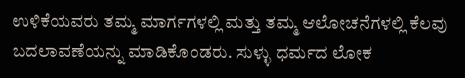ಉಳಿಕೆಯವರು ತಮ್ಮ ಮಾರ್ಗಗಳಲ್ಲಿ ಮತ್ತು ತಮ್ಮ ಆಲೋಚನೆಗಳಲ್ಲಿ ಕೆಲವು ಬದಲಾವಣೆಯನ್ನು ಮಾಡಿಕೊಂಡರು. ಸುಳ್ಳು ಧರ್ಮದ ಲೋಕ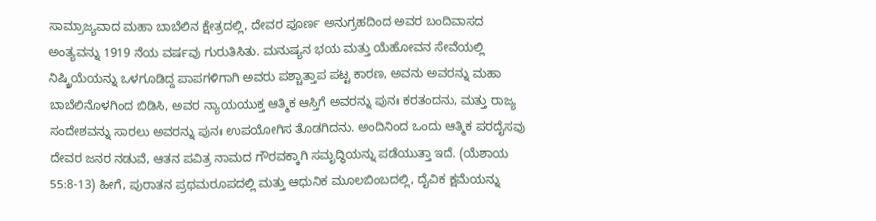ಸಾಮ್ರಾಜ್ಯವಾದ ಮಹಾ ಬಾಬೆಲಿನ ಕ್ಷೇತ್ರದಲ್ಲಿ, ದೇವರ ಪೂರ್ಣ ಅನುಗ್ರಹದಿಂದ ಅವರ ಬಂದಿವಾಸದ ಅಂತ್ಯವನ್ನು 1919 ನೆಯ ವರ್ಷವು ಗುರುತಿಸಿತು. ಮನುಷ್ಯನ ಭಯ ಮತ್ತು ಯೆಹೋವನ ಸೇವೆಯಲ್ಲಿ ನಿಷ್ಕ್ರಿಯೆಯನ್ನು ಒಳಗೂಡಿದ್ದ ಪಾಪಗಳಿಗಾಗಿ ಅವರು ಪಶ್ಚಾತ್ತಾಪ ಪಟ್ಟ ಕಾರಣ, ಅವನು ಅವರನ್ನು ಮಹಾ ಬಾಬೆಲಿನೊಳಗಿಂದ ಬಿಡಿಸಿ, ಅವರ ನ್ಯಾಯಯುಕ್ತ ಆತ್ಮಿಕ ಆಸ್ತಿಗೆ ಅವರನ್ನು ಪುನಃ ಕರತಂದನು, ಮತ್ತು ರಾಜ್ಯ ಸಂದೇಶವನ್ನು ಸಾರಲು ಅವರನ್ನು ಪುನಃ ಉಪಯೋಗಿಸ ತೊಡಗಿದನು. ಅಂದಿನಿಂದ ಒಂದು ಆತ್ಮಿಕ ಪರದೈಸವು ದೇವರ ಜನರ ನಡುವೆ, ಆತನ ಪವಿತ್ರ ನಾಮದ ಗೌರವಕ್ಕಾಗಿ ಸಮೃದ್ಧಿಯನ್ನು ಪಡೆಯುತ್ತಾ ಇದೆ. (ಯೆಶಾಯ 55:8-13) ಹೀಗೆ, ಪುರಾತನ ಪ್ರಥಮರೂಪದಲ್ಲಿ ಮತ್ತು ಆಧುನಿಕ ಮೂಲಬಿಂಬದಲ್ಲಿ, ದೈವಿಕ ಕ್ಷಮೆಯನ್ನು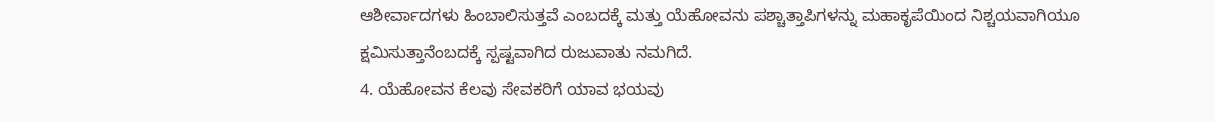ಆಶೀರ್ವಾದಗಳು ಹಿಂಬಾಲಿಸುತ್ತವೆ ಎಂಬದಕ್ಕೆ ಮತ್ತು ಯೆಹೋವನು ಪಶ್ಚಾತ್ತಾಪಿಗಳನ್ನು ಮಹಾಕೃಪೆಯಿಂದ ನಿಶ್ಚಯವಾಗಿಯೂ ಕ್ಷಮಿಸುತ್ತಾನೆಂಬದಕ್ಕೆ ಸ್ಪಷ್ಟವಾಗಿದ ರುಜುವಾತು ನಮಗಿದೆ.
4. ಯೆಹೋವನ ಕೆಲವು ಸೇವಕರಿಗೆ ಯಾವ ಭಯವು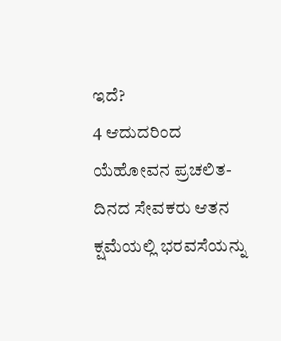ಇದೆ?
4 ಆದುದರಿಂದ ಯೆಹೋವನ ಪ್ರಚಲಿತ-ದಿನದ ಸೇವಕರು ಆತನ ಕ್ಷಮೆಯಲ್ಲಿ ಭರವಸೆಯನ್ನು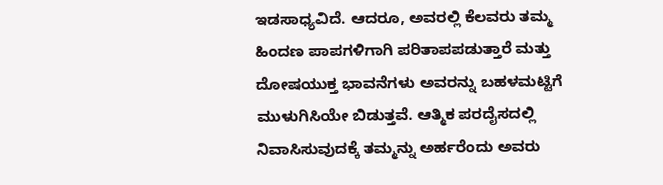ಇಡಸಾಧ್ಯವಿದೆ. ಆದರೂ, ಅವರಲ್ಲಿ ಕೆಲವರು ತಮ್ಮ ಹಿಂದಣ ಪಾಪಗಳಿಗಾಗಿ ಪರಿತಾಪಪಡುತ್ತಾರೆ ಮತ್ತು ದೋಷಯುಕ್ತ ಭಾವನೆಗಳು ಅವರನ್ನು ಬಹಳಮಟ್ಟಿಗೆ ಮುಳುಗಿಸಿಯೇ ಬಿಡುತ್ತವೆ. ಆತ್ಮಿಕ ಪರದೈಸದಲ್ಲಿ ನಿವಾಸಿಸುವುದಕ್ಕೆ ತಮ್ಮನ್ನು ಅರ್ಹರೆಂದು ಅವರು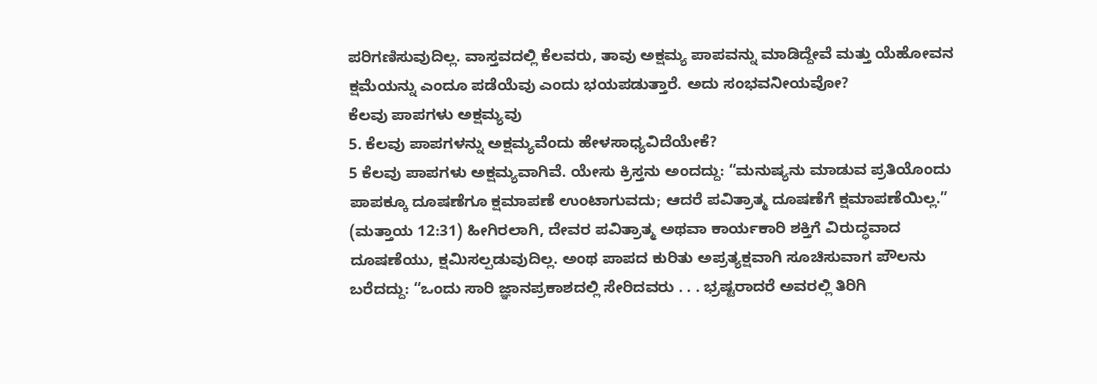ಪರಿಗಣಿಸುವುದಿಲ್ಲ. ವಾಸ್ತವದಲ್ಲಿ ಕೆಲವರು, ತಾವು ಅಕ್ಷಮ್ಯ ಪಾಪವನ್ನು ಮಾಡಿದ್ದೇವೆ ಮತ್ತು ಯೆಹೋವನ ಕ್ಷಮೆಯನ್ನು ಎಂದೂ ಪಡೆಯೆವು ಎಂದು ಭಯಪಡುತ್ತಾರೆ. ಅದು ಸಂಭವನೀಯವೋ?
ಕೆಲವು ಪಾಪಗಳು ಅಕ್ಷಮ್ಯವು
5. ಕೆಲವು ಪಾಪಗಳನ್ನು ಅಕ್ಷಮ್ಯವೆಂದು ಹೇಳಸಾಧ್ಯವಿದೆಯೇಕೆ?
5 ಕೆಲವು ಪಾಪಗಳು ಅಕ್ಷಮ್ಯವಾಗಿವೆ. ಯೇಸು ಕ್ರಿಸ್ತನು ಅಂದದ್ದು: “ಮನುಷ್ಯನು ಮಾಡುವ ಪ್ರತಿಯೊಂದು ಪಾಪಕ್ಕೂ ದೂಷಣೆಗೂ ಕ್ಷಮಾಪಣೆ ಉಂಟಾಗುವದು; ಆದರೆ ಪವಿತ್ರಾತ್ಮ ದೂಷಣೆಗೆ ಕ್ಷಮಾಪಣೆಯಿಲ್ಲ.” (ಮತ್ತಾಯ 12:31) ಹೀಗಿರಲಾಗಿ, ದೇವರ ಪವಿತ್ರಾತ್ಮ ಅಥವಾ ಕಾರ್ಯಕಾರಿ ಶಕ್ತಿಗೆ ವಿರುದ್ಧವಾದ ದೂಷಣೆಯು, ಕ್ಷಮಿಸಲ್ಪಡುವುದಿಲ್ಲ. ಅಂಥ ಪಾಪದ ಕುರಿತು ಅಪ್ರತ್ಯಕ್ಷವಾಗಿ ಸೂಚಿಸುವಾಗ ಪೌಲನು ಬರೆದದ್ದು: “ಒಂದು ಸಾರಿ ಜ್ಞಾನಪ್ರಕಾಶದಲ್ಲಿ ಸೇರಿದವರು . . . ಭ್ರಷ್ಟರಾದರೆ ಅವರಲ್ಲಿ ತಿರಿಗಿ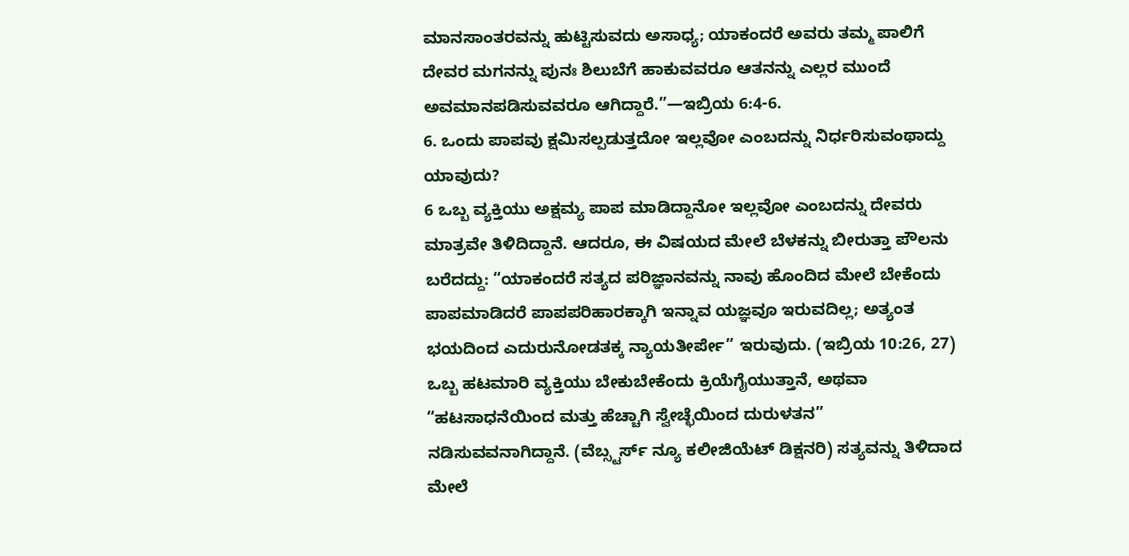ಮಾನಸಾಂತರವನ್ನು ಹುಟ್ಟಿಸುವದು ಅಸಾಧ್ಯ; ಯಾಕಂದರೆ ಅವರು ತಮ್ಮ ಪಾಲಿಗೆ ದೇವರ ಮಗನನ್ನು ಪುನಃ ಶಿಲುಬೆಗೆ ಹಾಕುವವರೂ ಆತನನ್ನು ಎಲ್ಲರ ಮುಂದೆ ಅವಮಾನಪಡಿಸುವವರೂ ಆಗಿದ್ದಾರೆ.”—ಇಬ್ರಿಯ 6:4-6.
6. ಒಂದು ಪಾಪವು ಕ್ಷಮಿಸಲ್ಪಡುತ್ತದೋ ಇಲ್ಲವೋ ಎಂಬದನ್ನು ನಿರ್ಧರಿಸುವಂಥಾದ್ದು ಯಾವುದು?
6 ಒಬ್ಬ ವ್ಯಕ್ತಿಯು ಅಕ್ಷಮ್ಯ ಪಾಪ ಮಾಡಿದ್ದಾನೋ ಇಲ್ಲವೋ ಎಂಬದನ್ನು ದೇವರು ಮಾತ್ರವೇ ತಿಳಿದಿದ್ದಾನೆ. ಆದರೂ, ಈ ವಿಷಯದ ಮೇಲೆ ಬೆಳಕನ್ನು ಬೀರುತ್ತಾ ಪೌಲನು ಬರೆದದ್ದು: “ಯಾಕಂದರೆ ಸತ್ಯದ ಪರಿಜ್ಞಾನವನ್ನು ನಾವು ಹೊಂದಿದ ಮೇಲೆ ಬೇಕೆಂದು ಪಾಪಮಾಡಿದರೆ ಪಾಪಪರಿಹಾರಕ್ಕಾಗಿ ಇನ್ನಾವ ಯಜ್ಞವೂ ಇರುವದಿಲ್ಲ; ಅತ್ಯಂತ ಭಯದಿಂದ ಎದುರುನೋಡತಕ್ಕ ನ್ಯಾಯತೀರ್ಪೇ” ಇರುವುದು. (ಇಬ್ರಿಯ 10:26, 27) ಒಬ್ಬ ಹಟಮಾರಿ ವ್ಯಕ್ತಿಯು ಬೇಕುಬೇಕೆಂದು ಕ್ರಿಯೆಗೈಯುತ್ತಾನೆ, ಅಥವಾ “ಹಟಸಾಧನೆಯಿಂದ ಮತ್ತು ಹೆಚ್ಚಾಗಿ ಸ್ವೇಚ್ಛೆಯಿಂದ ದುರುಳತನ” ನಡಿಸುವವನಾಗಿದ್ದಾನೆ. (ವೆಬ್ಸ್ಟರ್ಸ್ ನ್ಯೂ ಕಲೀಜಿಯೆಟ್ ಡಿಕ್ಷನರಿ) ಸತ್ಯವನ್ನು ತಿಳಿದಾದ ಮೇಲೆ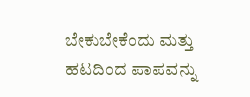ಬೇಕುಬೇಕೆಂದು ಮತ್ತು ಹಟದಿಂದ ಪಾಪವನ್ನು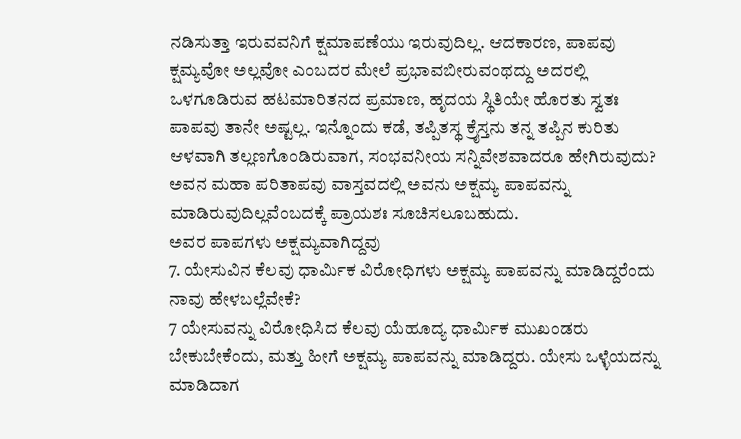ನಡಿಸುತ್ತಾ ಇರುವವನಿಗೆ ಕ್ಷಮಾಪಣೆಯು ಇರುವುದಿಲ್ಲ. ಆದಕಾರಣ, ಪಾಪವು ಕ್ಷಮ್ಯವೋ ಅಲ್ಲವೋ ಎಂಬದರ ಮೇಲೆ ಪ್ರಭಾವಬೀರುವಂಥದ್ದು ಅದರಲ್ಲಿ ಒಳಗೂಡಿರುವ ಹಟಮಾರಿತನದ ಪ್ರಮಾಣ, ಹೃದಯ ಸ್ಥಿತಿಯೇ ಹೊರತು ಸ್ವತಃ ಪಾಪವು ತಾನೇ ಅಷ್ಟಲ್ಲ. ಇನ್ನೊಂದು ಕಡೆ, ತಪ್ಪಿತಸ್ಥ ಕ್ರೈಸ್ತನು ತನ್ನ ತಪ್ಪಿನ ಕುರಿತು ಆಳವಾಗಿ ತಲ್ಲಣಗೊಂಡಿರುವಾಗ, ಸಂಭವನೀಯ ಸನ್ನಿವೇಶವಾದರೂ ಹೇಗಿರುವುದು? ಅವನ ಮಹಾ ಪರಿತಾಪವು ವಾಸ್ತವದಲ್ಲಿ ಅವನು ಅಕ್ಷಮ್ಯ ಪಾಪವನ್ನು ಮಾಡಿರುವುದಿಲ್ಲವೆಂಬದಕ್ಕೆ ಪ್ರಾಯಶಃ ಸೂಚಿಸಲೂಬಹುದು.
ಅವರ ಪಾಪಗಳು ಅಕ್ಷಮ್ಯವಾಗಿದ್ದವು
7. ಯೇಸುವಿನ ಕೆಲವು ಧಾರ್ಮಿಕ ವಿರೋಧಿಗಳು ಅಕ್ಷಮ್ಯ ಪಾಪವನ್ನು ಮಾಡಿದ್ದರೆಂದು ನಾವು ಹೇಳಬಲ್ಲೆವೇಕೆ?
7 ಯೇಸುವನ್ನು ವಿರೋಧಿಸಿದ ಕೆಲವು ಯೆಹೂದ್ಯ ಧಾರ್ಮಿಕ ಮುಖಂಡರು ಬೇಕುಬೇಕೆಂದು, ಮತ್ತು ಹೀಗೆ ಅಕ್ಷಮ್ಯ ಪಾಪವನ್ನು ಮಾಡಿದ್ದರು. ಯೇಸು ಒಳ್ಳೆಯದನ್ನು ಮಾಡಿದಾಗ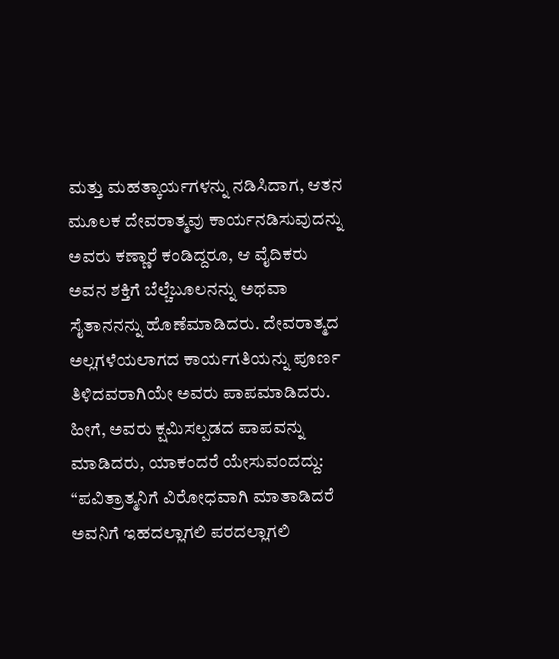ಮತ್ತು ಮಹತ್ಕಾರ್ಯಗಳನ್ನು ನಡಿಸಿದಾಗ, ಆತನ ಮೂಲಕ ದೇವರಾತ್ಮವು ಕಾರ್ಯನಡಿಸುವುದನ್ನು ಅವರು ಕಣ್ಣಾರೆ ಕಂಡಿದ್ದರೂ, ಆ ವೈದಿಕರು ಅವನ ಶಕ್ತಿಗೆ ಬೆಲ್ಚೆಬೂಲನನ್ನು ಅಥವಾ ಸೈತಾನನನ್ನು ಹೊಣೆಮಾಡಿದರು. ದೇವರಾತ್ಮದ ಅಲ್ಲಗಳೆಯಲಾಗದ ಕಾರ್ಯಗತಿಯನ್ನು ಪೂರ್ಣ ತಿಳಿದವರಾಗಿಯೇ ಅವರು ಪಾಪಮಾಡಿದರು. ಹೀಗೆ, ಅವರು ಕ್ಷಮಿಸಲ್ಪಡದ ಪಾಪವನ್ನು ಮಾಡಿದರು, ಯಾಕಂದರೆ ಯೇಸುವಂದದ್ದು: “ಪವಿತ್ರಾತ್ಮನಿಗೆ ವಿರೋಧವಾಗಿ ಮಾತಾಡಿದರೆ ಅವನಿಗೆ ಇಹದಲ್ಲಾಗಲಿ ಪರದಲ್ಲಾಗಲಿ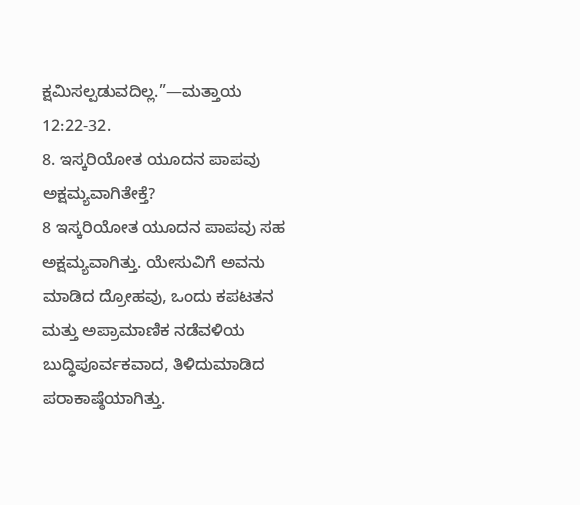ಕ್ಷಮಿಸಲ್ಪಡುವದಿಲ್ಲ.”—ಮತ್ತಾಯ 12:22-32.
8. ಇಸ್ಕರಿಯೋತ ಯೂದನ ಪಾಪವು ಅಕ್ಷಮ್ಯವಾಗಿತೇಕ್ತೆ?
8 ಇಸ್ಕರಿಯೋತ ಯೂದನ ಪಾಪವು ಸಹ ಅಕ್ಷಮ್ಯವಾಗಿತ್ತು. ಯೇಸುವಿಗೆ ಅವನು ಮಾಡಿದ ದ್ರೋಹವು, ಒಂದು ಕಪಟತನ ಮತ್ತು ಅಪ್ರಾಮಾಣಿಕ ನಡೆವಳಿಯ ಬುದ್ಧಿಪೂರ್ವಕವಾದ, ತಿಳಿದುಮಾಡಿದ ಪರಾಕಾಷ್ಠೆಯಾಗಿತ್ತು.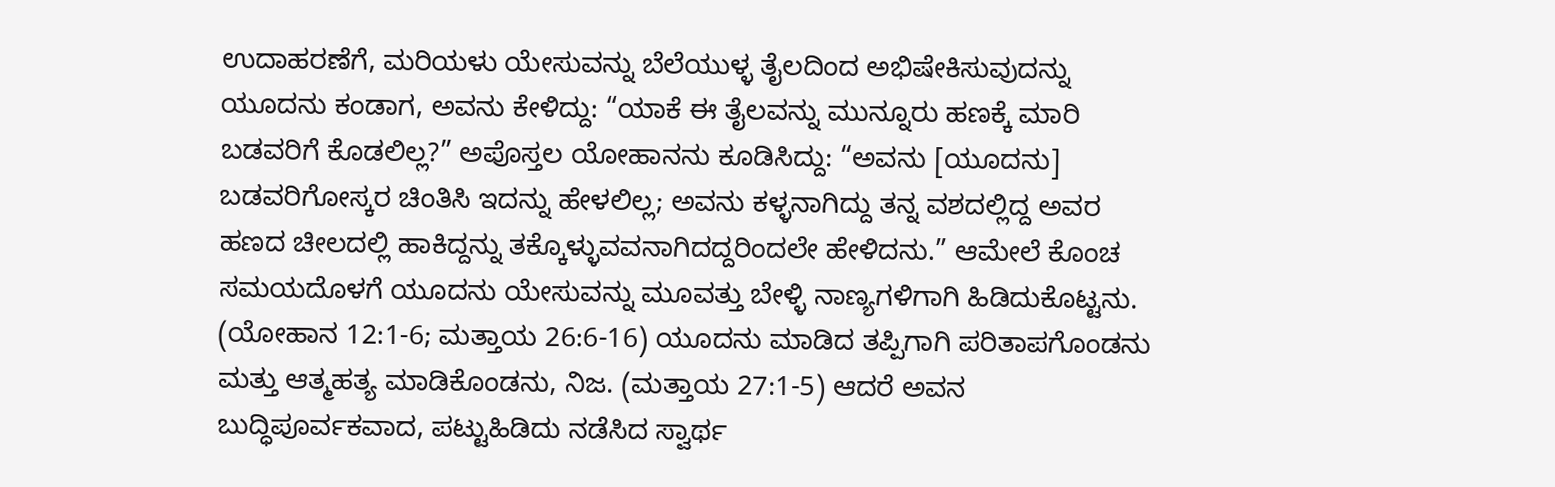ಉದಾಹರಣೆಗೆ, ಮರಿಯಳು ಯೇಸುವನ್ನು ಬೆಲೆಯುಳ್ಳ ತೈಲದಿಂದ ಅಭಿಷೇಕಿಸುವುದನ್ನು ಯೂದನು ಕಂಡಾಗ, ಅವನು ಕೇಳಿದ್ದು: “ಯಾಕೆ ಈ ತೈಲವನ್ನು ಮುನ್ನೂರು ಹಣಕ್ಕೆ ಮಾರಿ ಬಡವರಿಗೆ ಕೊಡಲಿಲ್ಲ?” ಅಪೊಸ್ತಲ ಯೋಹಾನನು ಕೂಡಿಸಿದ್ದು: “ಅವನು [ಯೂದನು] ಬಡವರಿಗೋಸ್ಕರ ಚಿಂತಿಸಿ ಇದನ್ನು ಹೇಳಲಿಲ್ಲ; ಅವನು ಕಳ್ಳನಾಗಿದ್ದು ತನ್ನ ವಶದಲ್ಲಿದ್ದ ಅವರ ಹಣದ ಚೀಲದಲ್ಲಿ ಹಾಕಿದ್ದನ್ನು ತಕ್ಕೊಳ್ಳುವವನಾಗಿದದ್ದರಿಂದಲೇ ಹೇಳಿದನು.” ಆಮೇಲೆ ಕೊಂಚ ಸಮಯದೊಳಗೆ ಯೂದನು ಯೇಸುವನ್ನು ಮೂವತ್ತು ಬೇಳ್ಳಿ ನಾಣ್ಯಗಳಿಗಾಗಿ ಹಿಡಿದುಕೊಟ್ಟನು. (ಯೋಹಾನ 12:1-6; ಮತ್ತಾಯ 26:6-16) ಯೂದನು ಮಾಡಿದ ತಪ್ಪಿಗಾಗಿ ಪರಿತಾಪಗೊಂಡನು ಮತ್ತು ಆತ್ಮಹತ್ಯ ಮಾಡಿಕೊಂಡನು, ನಿಜ. (ಮತ್ತಾಯ 27:1-5) ಆದರೆ ಅವನ ಬುದ್ಧಿಪೂರ್ವಕವಾದ, ಪಟ್ಟುಹಿಡಿದು ನಡೆಸಿದ ಸ್ವಾರ್ಥ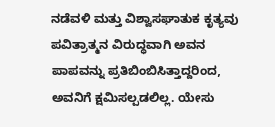ನಡೆವಳಿ ಮತ್ತು ವಿಶ್ವಾಸಘಾತುಕ ಕೃತ್ಯವು ಪವಿತ್ರಾತ್ಮನ ವಿರುದ್ಧವಾಗಿ ಅವನ ಪಾಪವನ್ನು ಪ್ರತಿಬಿಂಬಿಸಿತ್ತಾದ್ದರಿಂದ, ಅವನಿಗೆ ಕ್ಷಮಿಸಲ್ಪಡಲಿಲ್ಲ. ಯೇಸು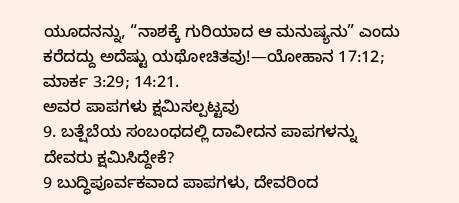ಯೂದನನ್ನು, “ನಾಶಕ್ಕೆ ಗುರಿಯಾದ ಆ ಮನುಷ್ಯನು” ಎಂದು ಕರೆದದ್ದು ಅದೆಷ್ಟು ಯಥೋಚಿತವು!—ಯೋಹಾನ 17:12; ಮಾರ್ಕ 3:29; 14:21.
ಅವರ ಪಾಪಗಳು ಕ್ಷಮಿಸಲ್ಪಟ್ಟವು
9. ಬತ್ಷೆಬೆಯ ಸಂಬಂಧದಲ್ಲಿ ದಾವೀದನ ಪಾಪಗಳನ್ನು ದೇವರು ಕ್ಷಮಿಸಿದ್ದೇಕೆ?
9 ಬುದ್ಧಿಪೂರ್ವಕವಾದ ಪಾಪಗಳು, ದೇವರಿಂದ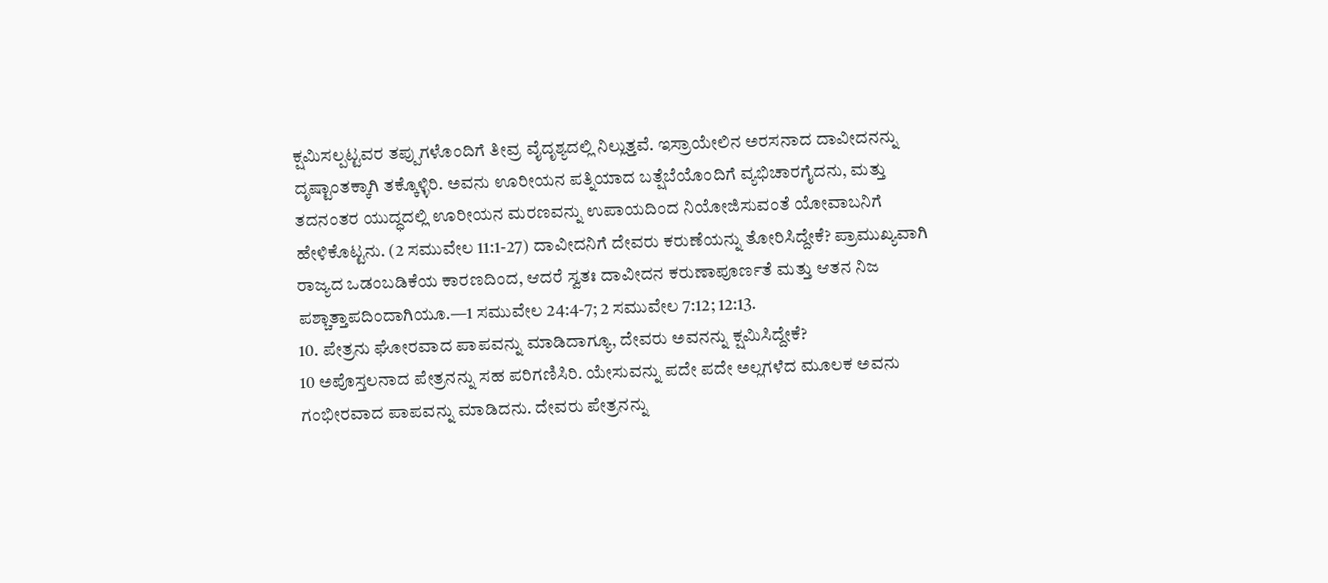ಕ್ಷಮಿಸಲ್ಪಟ್ಟವರ ತಪ್ಪುಗಳೊಂದಿಗೆ ತೀವ್ರ ವೈದೃಶ್ಯದಲ್ಲಿ ನಿಲ್ಲುತ್ತವೆ. ಇಸ್ರಾಯೇಲಿನ ಅರಸನಾದ ದಾವೀದನನ್ನು ದೃಷ್ಟಾಂತಕ್ಕಾಗಿ ತಕ್ಕೊಳ್ಳಿರಿ. ಅವನು ಊರೀಯನ ಪತ್ನಿಯಾದ ಬತ್ಷೆಬೆಯೊಂದಿಗೆ ವ್ಯಭಿಚಾರಗೈದನು, ಮತ್ತು ತದನಂತರ ಯುದ್ಧದಲ್ಲಿ ಊರೀಯನ ಮರಣವನ್ನು ಉಪಾಯದಿಂದ ನಿಯೋಜಿಸುವಂತೆ ಯೋವಾಬನಿಗೆ ಹೇಳಿಕೊಟ್ಟನು. (2 ಸಮುವೇಲ 11:1-27) ದಾವೀದನಿಗೆ ದೇವರು ಕರುಣೆಯನ್ನು ತೋರಿಸಿದ್ದೇಕೆ? ಪ್ರಾಮುಖ್ಯವಾಗಿ ರಾಜ್ಯದ ಒಡಂಬಡಿಕೆಯ ಕಾರಣದಿಂದ, ಆದರೆ ಸ್ವತಃ ದಾವೀದನ ಕರುಣಾಪೂರ್ಣತೆ ಮತ್ತು ಆತನ ನಿಜ ಪಶ್ಚಾತ್ತಾಪದಿಂದಾಗಿಯೂ.—1 ಸಮುವೇಲ 24:4-7; 2 ಸಮುವೇಲ 7:12; 12:13.
10. ಪೇತ್ರನು ಘೋರವಾದ ಪಾಪವನ್ನು ಮಾಡಿದಾಗ್ಯೂ, ದೇವರು ಅವನನ್ನು ಕ್ಷಮಿಸಿದ್ದೇಕೆ?
10 ಅಪೊಸ್ತಲನಾದ ಪೇತ್ರನನ್ನು ಸಹ ಪರಿಗಣಿಸಿರಿ. ಯೇಸುವನ್ನು ಪದೇ ಪದೇ ಅಲ್ಲಗಳೆದ ಮೂಲಕ ಅವನು ಗಂಭೀರವಾದ ಪಾಪವನ್ನು ಮಾಡಿದನು. ದೇವರು ಪೇತ್ರನನ್ನು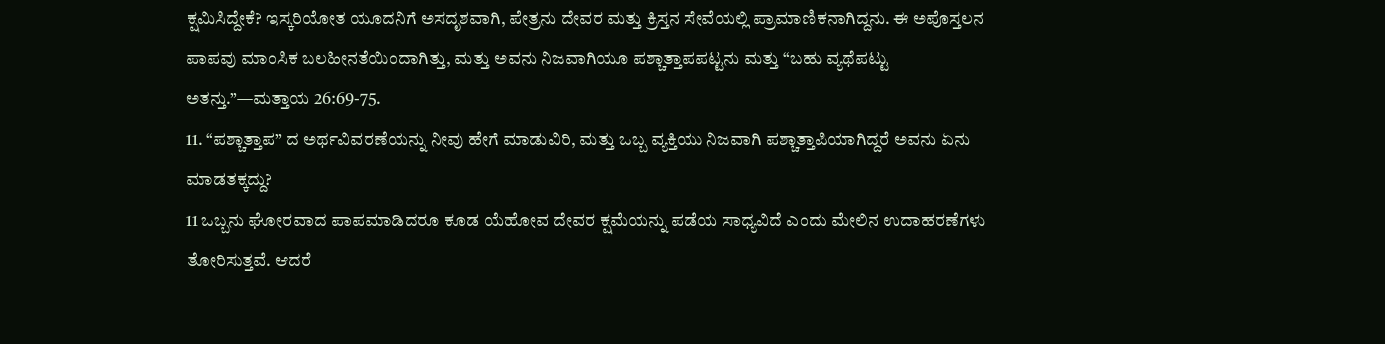ಕ್ಷಮಿಸಿದ್ದೇಕೆ? ಇಸ್ಕರಿಯೋತ ಯೂದನಿಗೆ ಅಸದೃಶವಾಗಿ, ಪೇತ್ರನು ದೇವರ ಮತ್ತು ಕ್ರಿಸ್ತನ ಸೇವೆಯಲ್ಲಿ ಪ್ರಾಮಾಣಿಕನಾಗಿದ್ದನು. ಈ ಅಪೊಸ್ತಲನ ಪಾಪವು ಮಾಂಸಿಕ ಬಲಹೀನತೆಯಿಂದಾಗಿತ್ತು, ಮತ್ತು ಅವನು ನಿಜವಾಗಿಯೂ ಪಶ್ಚಾತ್ತಾಪಪಟ್ಟನು ಮತ್ತು “ಬಹು ವ್ಯಥೆಪಟ್ಟು ಅತನ್ತು.”—ಮತ್ತಾಯ 26:69-75.
11. “ಪಶ್ಚಾತ್ತಾಪ” ದ ಅರ್ಥವಿವರಣೆಯನ್ನು ನೀವು ಹೇಗೆ ಮಾಡುವಿರಿ, ಮತ್ತು ಒಬ್ಬ ವ್ಯಕ್ತಿಯು ನಿಜವಾಗಿ ಪಶ್ಚಾತ್ತಾಪಿಯಾಗಿದ್ದರೆ ಅವನು ಏನು ಮಾಡತಕ್ಕದ್ದು?
11 ಒಬ್ಬನು ಘೋರವಾದ ಪಾಪಮಾಡಿದರೂ ಕೂಡ ಯೆಹೋವ ದೇವರ ಕ್ಷಮೆಯನ್ನು ಪಡೆಯ ಸಾಧ್ಯವಿದೆ ಎಂದು ಮೇಲಿನ ಉದಾಹರಣೆಗಳು ತೋರಿಸುತ್ತವೆ. ಆದರೆ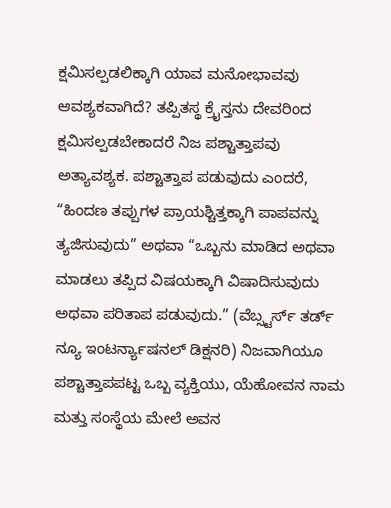ಕ್ಷಮಿಸಲ್ಪಡಲಿಕ್ಕಾಗಿ ಯಾವ ಮನೋಭಾವವು ಆವಶ್ಯಕವಾಗಿದೆ? ತಪ್ಪಿತಸ್ಥ ಕ್ರೈಸ್ತನು ದೇವರಿಂದ ಕ್ಷಮಿಸಲ್ಪಡಬೇಕಾದರೆ ನಿಜ ಪಶ್ಚಾತ್ತಾಪವು ಅತ್ಯಾವಶ್ಯಕ. ಪಶ್ಚಾತ್ತಾಪ ಪಡುವುದು ಎಂದರೆ, “ಹಿಂದಣ ತಪ್ಪುಗಳ ಪ್ರಾಯಶ್ಚಿತ್ತಕ್ಕಾಗಿ ಪಾಪವನ್ನು ತ್ಯಜಿಸುವುದು” ಅಥವಾ “ಒಬ್ಬನು ಮಾಡಿದ ಅಥವಾ ಮಾಡಲು ತಪ್ಪಿದ ವಿಷಯಕ್ಕಾಗಿ ವಿಷಾದಿಸುವುದು ಅಥವಾ ಪರಿತಾಪ ಪಡುವುದು.” (ವೆಬ್ಸ್ಟರ್ಸ್ ತರ್ಡ್ ನ್ಯೂ ಇಂಟರ್ನ್ಯಾಷನಲ್ ಡಿಕ್ಷನರಿ) ನಿಜವಾಗಿಯೂ ಪಶ್ಚಾತ್ತಾಪಪಟ್ಟ ಒಬ್ಬ ವ್ಯಕ್ತಿಯು, ಯೆಹೋವನ ನಾಮ ಮತ್ತು ಸಂಸ್ಥೆಯ ಮೇಲೆ ಅವನ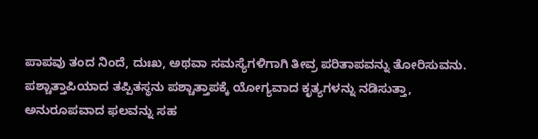ಪಾಪವು ತಂದ ನಿಂದೆ, ದುಃಖ, ಅಥವಾ ಸಮಸ್ಯೆಗಳಿಗಾಗಿ ತೀವ್ರ ಪರಿತಾಪವನ್ನು ತೋರಿಸುವನು. ಪಶ್ಚಾತ್ತಾಪಿಯಾದ ತಪ್ಪಿತಸ್ಥನು ಪಶ್ಚಾತ್ತಾಪಕ್ಕೆ ಯೋಗ್ಯವಾದ ಕೃತ್ಯಗಳನ್ನು ನಡಿಸುತ್ತಾ, ಅನುರೂಪವಾದ ಫಲವನ್ನು ಸಹ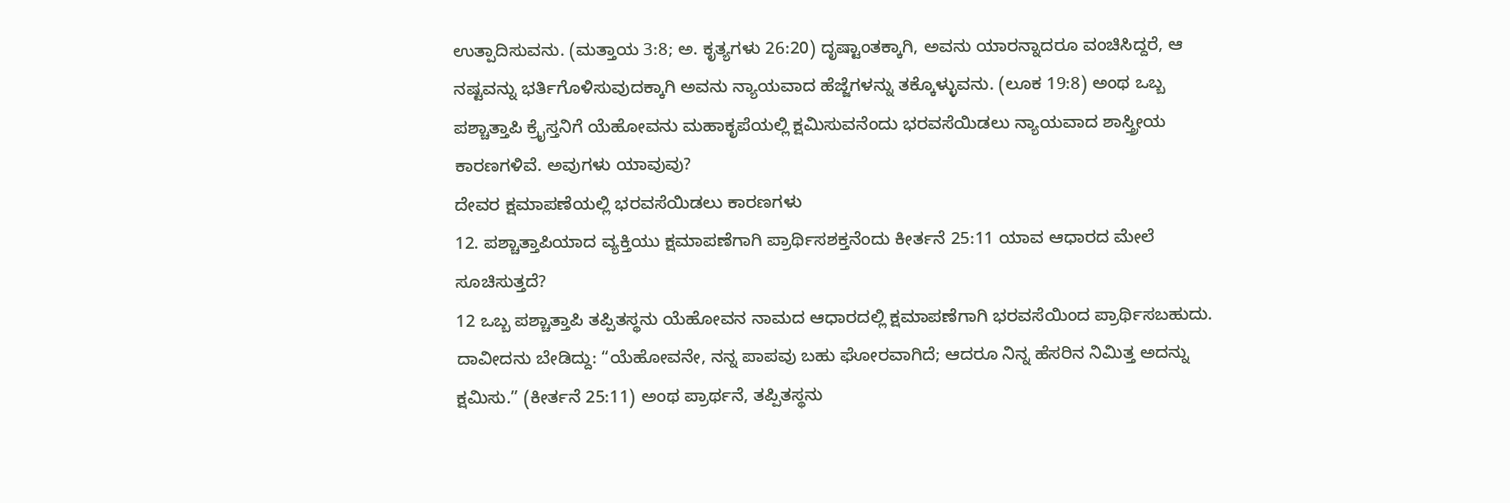ಉತ್ಪಾದಿಸುವನು. (ಮತ್ತಾಯ 3:8; ಅ. ಕೃತ್ಯಗಳು 26:20) ದೃಷ್ಟಾಂತಕ್ಕಾಗಿ, ಅವನು ಯಾರನ್ನಾದರೂ ವಂಚಿಸಿದ್ದರೆ, ಆ ನಷ್ಟವನ್ನು ಭರ್ತಿಗೊಳಿಸುವುದಕ್ಕಾಗಿ ಅವನು ನ್ಯಾಯವಾದ ಹೆಜ್ಜೆಗಳನ್ನು ತಕ್ಕೊಳ್ಳುವನು. (ಲೂಕ 19:8) ಅಂಥ ಒಬ್ಬ ಪಶ್ಚಾತ್ತಾಪಿ ಕ್ರೈಸ್ತನಿಗೆ ಯೆಹೋವನು ಮಹಾಕೃಪೆಯಲ್ಲಿ ಕ್ಷಮಿಸುವನೆಂದು ಭರವಸೆಯಿಡಲು ನ್ಯಾಯವಾದ ಶಾಸ್ತ್ರೀಯ ಕಾರಣಗಳಿವೆ. ಅವುಗಳು ಯಾವುವು?
ದೇವರ ಕ್ಷಮಾಪಣೆಯಲ್ಲಿ ಭರವಸೆಯಿಡಲು ಕಾರಣಗಳು
12. ಪಶ್ಚಾತ್ತಾಪಿಯಾದ ವ್ಯಕ್ತಿಯು ಕ್ಷಮಾಪಣೆಗಾಗಿ ಪ್ರಾರ್ಥಿಸಶಕ್ತನೆಂದು ಕೀರ್ತನೆ 25:11 ಯಾವ ಆಧಾರದ ಮೇಲೆ ಸೂಚಿಸುತ್ತದೆ?
12 ಒಬ್ಬ ಪಶ್ಚಾತ್ತಾಪಿ ತಪ್ಪಿತಸ್ಥನು ಯೆಹೋವನ ನಾಮದ ಆಧಾರದಲ್ಲಿ ಕ್ಷಮಾಪಣೆಗಾಗಿ ಭರವಸೆಯಿಂದ ಪ್ರಾರ್ಥಿಸಬಹುದು. ದಾವೀದನು ಬೇಡಿದ್ದು: “ಯೆಹೋವನೇ, ನನ್ನ ಪಾಪವು ಬಹು ಘೋರವಾಗಿದೆ; ಆದರೂ ನಿನ್ನ ಹೆಸರಿನ ನಿಮಿತ್ತ ಅದನ್ನು ಕ್ಷಮಿಸು.” (ಕೀರ್ತನೆ 25:11) ಅಂಥ ಪ್ರಾರ್ಥನೆ, ತಪ್ಪಿತಸ್ಥನು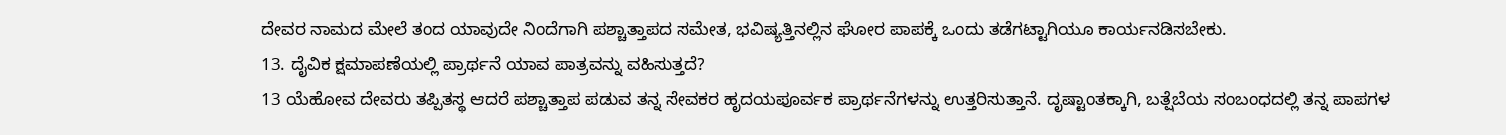ದೇವರ ನಾಮದ ಮೇಲೆ ತಂದ ಯಾವುದೇ ನಿಂದೆಗಾಗಿ ಪಶ್ಚಾತ್ತಾಪದ ಸಮೇತ, ಭವಿಷ್ಯತ್ತಿನಲ್ಲಿನ ಘೋರ ಪಾಪಕ್ಕೆ ಒಂದು ತಡೆಗಟ್ಟಾಗಿಯೂ ಕಾರ್ಯನಡಿಸಬೇಕು.
13. ದೈವಿಕ ಕ್ಷಮಾಪಣೆಯಲ್ಲಿ ಪ್ರಾರ್ಥನೆ ಯಾವ ಪಾತ್ರವನ್ನು ವಹಿಸುತ್ತದೆ?
13 ಯೆಹೋವ ದೇವರು ತಪ್ಪಿತಸ್ಥ ಆದರೆ ಪಶ್ಚಾತ್ತಾಪ ಪಡುವ ತನ್ನ ಸೇವಕರ ಹೃದಯಪೂರ್ವಕ ಪ್ರಾರ್ಥನೆಗಳನ್ನು ಉತ್ತರಿಸುತ್ತಾನೆ. ದೃಷ್ಟಾಂತಕ್ಕಾಗಿ, ಬತ್ಷೆಬೆಯ ಸಂಬಂಧದಲ್ಲಿ ತನ್ನ ಪಾಪಗಳ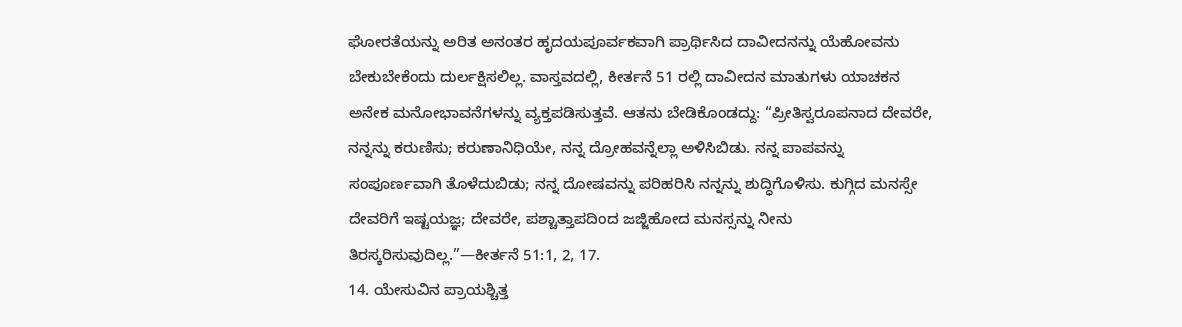ಘೋರತೆಯನ್ನು ಅರಿತ ಅನಂತರ ಹೃದಯಪೂರ್ವಕವಾಗಿ ಪ್ರಾರ್ಥಿಸಿದ ದಾವೀದನನ್ನು ಯೆಹೋವನು ಬೇಕುಬೇಕೆಂದು ದುರ್ಲಕ್ಷಿಸಲಿಲ್ಲ. ವಾಸ್ತವದಲ್ಲಿ, ಕೀರ್ತನೆ 51 ರಲ್ಲಿ ದಾವೀದನ ಮಾತುಗಳು ಯಾಚಕನ ಅನೇಕ ಮನೋಭಾವನೆಗಳನ್ನು ವ್ಯಕ್ತಪಡಿಸುತ್ತವೆ. ಆತನು ಬೇಡಿಕೊಂಡದ್ದು: “ಪ್ರೀತಿಸ್ವರೂಪನಾದ ದೇವರೇ, ನನ್ನನ್ನು ಕರುಣಿಸು; ಕರುಣಾನಿಧಿಯೇ, ನನ್ನ ದ್ರೋಹವನ್ನೆಲ್ಲಾ ಅಳಿಸಿಬಿಡು. ನನ್ನ ಪಾಪವನ್ನು ಸಂಪೂರ್ಣವಾಗಿ ತೊಳೆದುಬಿಡು; ನನ್ನ ದೋಷವನ್ನು ಪರಿಹರಿಸಿ ನನ್ನನ್ನು ಶುದ್ಧಿಗೊಳಿಸು. ಕುಗ್ಗಿದ ಮನಸ್ಸೇ ದೇವರಿಗೆ ಇಷ್ಟಯಜ್ಞ; ದೇವರೇ, ಪಶ್ಚಾತ್ತಾಪದಿಂದ ಜಜ್ಜಿಹೋದ ಮನಸ್ಸನ್ನು ನೀನು ತಿರಸ್ಕರಿಸುವುದಿಲ್ಲ.”—ಕೀರ್ತನೆ 51:1, 2, 17.
14. ಯೇಸುವಿನ ಪ್ರಾಯಶ್ಚಿತ್ತ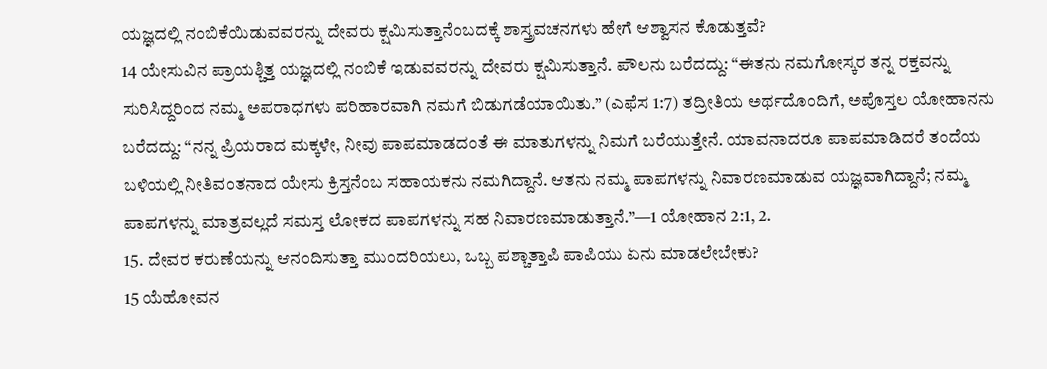ಯಜ್ಞದಲ್ಲಿ ನಂಬಿಕೆಯಿಡುವವರನ್ನು ದೇವರು ಕ್ಷಮಿಸುತ್ತಾನೆಂಬದಕ್ಕೆ ಶಾಸ್ತ್ರವಚನಗಳು ಹೇಗೆ ಆಶ್ವಾಸನ ಕೊಡುತ್ತವೆ?
14 ಯೇಸುವಿನ ಪ್ರಾಯಶ್ಚಿತ್ತ ಯಜ್ಞದಲ್ಲಿ ನಂಬಿಕೆ ಇಡುವವರನ್ನು ದೇವರು ಕ್ಷಮಿಸುತ್ತಾನೆ. ಪೌಲನು ಬರೆದದ್ದು: “ಈತನು ನಮಗೋಸ್ಕರ ತನ್ನ ರಕ್ತವನ್ನು ಸುರಿಸಿದ್ದರಿಂದ ನಮ್ಮ ಅಪರಾಧಗಳು ಪರಿಹಾರವಾಗಿ ನಮಗೆ ಬಿಡುಗಡೆಯಾಯಿತು.” (ಎಫೆಸ 1:7) ತದ್ರೀತಿಯ ಅರ್ಥದೊಂದಿಗೆ, ಅಪೊಸ್ತಲ ಯೋಹಾನನು ಬರೆದದ್ದು: “ನನ್ನ ಪ್ರಿಯರಾದ ಮಕ್ಕಳೇ, ನೀವು ಪಾಪಮಾಡದಂತೆ ಈ ಮಾತುಗಳನ್ನು ನಿಮಗೆ ಬರೆಯುತ್ತೇನೆ. ಯಾವನಾದರೂ ಪಾಪಮಾಡಿದರೆ ತಂದೆಯ ಬಳಿಯಲ್ಲಿ ನೀತಿವಂತನಾದ ಯೇಸು ಕ್ರಿಸ್ತನೆಂಬ ಸಹಾಯಕನು ನಮಗಿದ್ದಾನೆ. ಆತನು ನಮ್ಮ ಪಾಪಗಳನ್ನು ನಿವಾರಣಮಾಡುವ ಯಜ್ಞವಾಗಿದ್ದಾನೆ; ನಮ್ಮ ಪಾಪಗಳನ್ನು ಮಾತ್ರವಲ್ಲದೆ ಸಮಸ್ತ ಲೋಕದ ಪಾಪಗಳನ್ನು ಸಹ ನಿವಾರಣಮಾಡುತ್ತಾನೆ.”—1 ಯೋಹಾನ 2:1, 2.
15. ದೇವರ ಕರುಣೆಯನ್ನು ಆನಂದಿಸುತ್ತಾ ಮುಂದರಿಯಲು, ಒಬ್ಬ ಪಶ್ಚಾತ್ತಾಪಿ ಪಾಪಿಯು ಏನು ಮಾಡಲೇಬೇಕು?
15 ಯೆಹೋವನ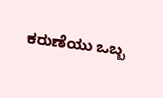ಕರುಣೆಯು ಒಬ್ಬ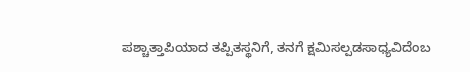ಪಶ್ಚಾತ್ತಾಪಿಯಾದ ತಪ್ಪಿತಸ್ಥನಿಗೆ, ತನಗೆ ಕ್ಷಮಿಸಲ್ಪಡಸಾಧ್ಯವಿದೆಂಬ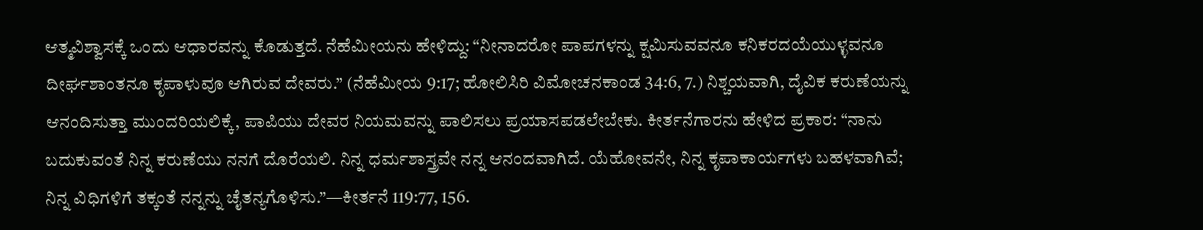ಆತ್ಮವಿಶ್ವಾಸಕ್ಕೆ ಒಂದು ಆಧಾರವನ್ನು ಕೊಡುತ್ತದೆ. ನೆಹೆಮೀಯನು ಹೇಳಿದ್ದು: “ನೀನಾದರೋ ಪಾಪಗಳನ್ನು ಕ್ಷಮಿಸುವವನೂ ಕನಿಕರದಯೆಯುಳ್ಳವನೂ ದೀರ್ಘಶಾಂತನೂ ಕೃಪಾಳುವೂ ಆಗಿರುವ ದೇವರು.” (ನೆಹೆಮೀಯ 9:17; ಹೋಲಿಸಿರಿ ವಿಮೋಚನಕಾಂಡ 34:6, 7.) ನಿಶ್ಚಯವಾಗಿ, ದೈವಿಕ ಕರುಣೆಯನ್ನು ಆನಂದಿಸುತ್ತಾ ಮುಂದರಿಯಲಿಕ್ಕೆ, ಪಾಪಿಯು ದೇವರ ನಿಯಮವನ್ನು ಪಾಲಿಸಲು ಪ್ರಯಾಸಪಡಲೇಬೇಕು. ಕೀರ್ತನೆಗಾರನು ಹೇಳಿದ ಪ್ರಕಾರ: “ನಾನು ಬದುಕುವಂತೆ ನಿನ್ನ ಕರುಣೆಯು ನನಗೆ ದೊರೆಯಲಿ. ನಿನ್ನ ಧರ್ಮಶಾಸ್ತ್ರವೇ ನನ್ನ ಆನಂದವಾಗಿದೆ. ಯೆಹೋವನೇ, ನಿನ್ನ ಕೃಪಾಕಾರ್ಯಗಳು ಬಹಳವಾಗಿವೆ; ನಿನ್ನ ವಿಧಿಗಳಿಗೆ ತಕ್ಕಂತೆ ನನ್ನನ್ನು ಚೈತನ್ಯಗೊಳಿಸು.”—ಕೀರ್ತನೆ 119:77, 156.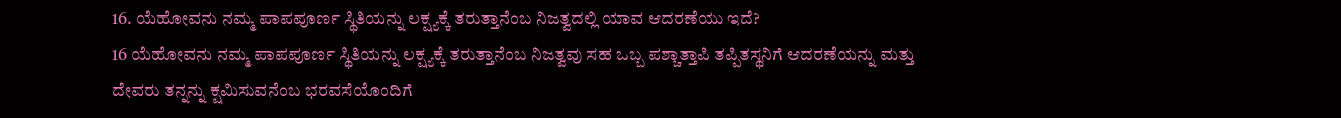16. ಯೆಹೋವನು ನಮ್ಮ ಪಾಪಪೂರ್ಣ ಸ್ಥಿತಿಯನ್ನು ಲಕ್ಷ್ಯಕ್ಕೆ ತರುತ್ತಾನೆಂಬ ನಿಜತ್ವದಲ್ಲಿ ಯಾವ ಆದರಣೆಯು ಇದೆ?
16 ಯೆಹೋವನು ನಮ್ಮ ಪಾಪಪೂರ್ಣ ಸ್ಥಿತಿಯನ್ನು ಲಕ್ಷ್ಯಕ್ಕೆ ತರುತ್ತಾನೆಂಬ ನಿಜತ್ವವು ಸಹ ಒಬ್ಬ ಪಶ್ಚಾತ್ತಾಪಿ ತಪ್ಪಿತಸ್ಥನಿಗೆ ಆದರಣೆಯನ್ನು ಮತ್ತು ದೇವರು ತನ್ನನ್ನು ಕ್ಷಮಿಸುವನೆಂಬ ಭರವಸೆಯೊಂದಿಗೆ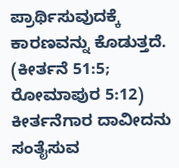ಪ್ರಾರ್ಥಿಸುವುದಕ್ಕೆ ಕಾರಣವನ್ನು ಕೊಡುತ್ತದೆ. (ಕೀರ್ತನೆ 51:5; ರೋಮಾಪುರ 5:12) ಕೀರ್ತನೆಗಾರ ದಾವೀದನು ಸಂತೈಸುವ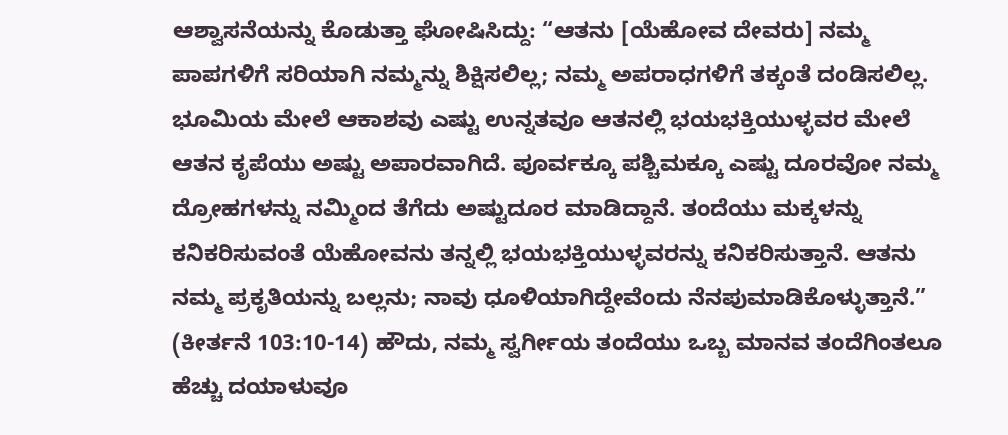ಆಶ್ವಾಸನೆಯನ್ನು ಕೊಡುತ್ತಾ ಘೋಷಿಸಿದ್ದು: “ಆತನು [ಯೆಹೋವ ದೇವರು] ನಮ್ಮ ಪಾಪಗಳಿಗೆ ಸರಿಯಾಗಿ ನಮ್ಮನ್ನು ಶಿಕ್ಷಿಸಲಿಲ್ಲ; ನಮ್ಮ ಅಪರಾಧಗಳಿಗೆ ತಕ್ಕಂತೆ ದಂಡಿಸಲಿಲ್ಲ. ಭೂಮಿಯ ಮೇಲೆ ಆಕಾಶವು ಎಷ್ಟು ಉನ್ನತವೂ ಆತನಲ್ಲಿ ಭಯಭಕ್ತಿಯುಳ್ಳವರ ಮೇಲೆ ಆತನ ಕೃಪೆಯು ಅಷ್ಟು ಅಪಾರವಾಗಿದೆ. ಪೂರ್ವಕ್ಕೂ ಪಶ್ಚಿಮಕ್ಕೂ ಎಷ್ಟು ದೂರವೋ ನಮ್ಮ ದ್ರೋಹಗಳನ್ನು ನಮ್ಮಿಂದ ತೆಗೆದು ಅಷ್ಟುದೂರ ಮಾಡಿದ್ದಾನೆ. ತಂದೆಯು ಮಕ್ಕಳನ್ನು ಕನಿಕರಿಸುವಂತೆ ಯೆಹೋವನು ತನ್ನಲ್ಲಿ ಭಯಭಕ್ತಿಯುಳ್ಳವರನ್ನು ಕನಿಕರಿಸುತ್ತಾನೆ. ಆತನು ನಮ್ಮ ಪ್ರಕೃತಿಯನ್ನು ಬಲ್ಲನು; ನಾವು ಧೂಳಿಯಾಗಿದ್ದೇವೆಂದು ನೆನಪುಮಾಡಿಕೊಳ್ಳುತ್ತಾನೆ.” (ಕೀರ್ತನೆ 103:10-14) ಹೌದು, ನಮ್ಮ ಸ್ವರ್ಗೀಯ ತಂದೆಯು ಒಬ್ಬ ಮಾನವ ತಂದೆಗಿಂತಲೂ ಹೆಚ್ಚು ದಯಾಳುವೂ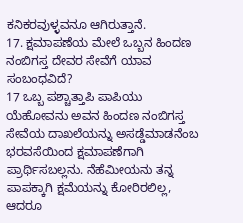ಕನಿಕರವುಳ್ಳವನೂ ಆಗಿರುತ್ತಾನೆ.
17. ಕ್ಷಮಾಪಣೆಯ ಮೇಲೆ ಒಬ್ಬನ ಹಿಂದಣ ನಂಬಿಗಸ್ತ ದೇವರ ಸೇವೆಗೆ ಯಾವ ಸಂಬಂಧವಿದೆ?
17 ಒಬ್ಬ ಪಶ್ಚಾತ್ತಾಪಿ ಪಾಪಿಯು ಯೆಹೋವನು ಅವನ ಹಿಂದಣ ನಂಬಿಗಸ್ತ ಸೇವೆಯ ದಾಖಲೆಯನ್ನು ಅಸಡ್ಡೆಮಾಡನೆಂಬ ಭರವಸೆಯಿಂದ ಕ್ಷಮಾಪಣೆಗಾಗಿ ಪ್ರಾರ್ಥಿಸಬಲ್ಲನು. ನೆಹೆಮೀಯನು ತನ್ನ ಪಾಪಕ್ಕಾಗಿ ಕ್ಷಮೆಯನ್ನು ಕೋರಿರಲಿಲ್ಲ, ಆದರೂ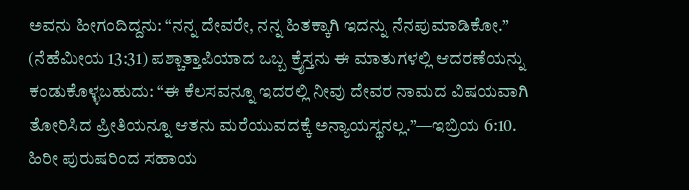ಅವನು ಹೀಗಂದಿದ್ದನು: “ನನ್ನ ದೇವರೇ, ನನ್ನ ಹಿತಕ್ಕಾಗಿ ಇದನ್ನು ನೆನಪುಮಾಡಿಕೋ.” (ನೆಹೆಮೀಯ 13:31) ಪಶ್ಚಾತ್ತಾಪಿಯಾದ ಒಬ್ಬ ಕ್ರೈಸ್ತನು ಈ ಮಾತುಗಳಲ್ಲಿ ಆದರಣೆಯನ್ನು ಕಂಡುಕೊಳ್ಳಬಹುದು: “ಈ ಕೆಲಸವನ್ನೂ ಇದರಲ್ಲಿ ನೀವು ದೇವರ ನಾಮದ ವಿಷಯವಾಗಿ ತೋರಿಸಿದ ಪ್ರೀತಿಯನ್ನೂ ಆತನು ಮರೆಯುವದಕ್ಕೆ ಅನ್ಯಾಯಸ್ಥನಲ್ಲ.”—ಇಬ್ರಿಯ 6:10.
ಹಿರೀ ಪುರುಷರಿಂದ ಸಹಾಯ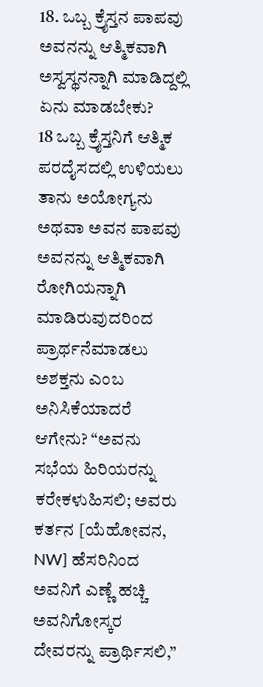18. ಒಬ್ಬ ಕ್ರೈಸ್ತನ ಪಾಪವು ಅವನನ್ನು ಆತ್ಮಿಕವಾಗಿ ಅಸ್ವಸ್ಥನನ್ನಾಗಿ ಮಾಡಿದ್ದಲ್ಲಿ ಏನು ಮಾಡಬೇಕು?
18 ಒಬ್ಬ ಕ್ರೈಸ್ತನಿಗೆ ಆತ್ಮಿಕ ಪರದೈಸದಲ್ಲಿ ಉಳಿಯಲು ತಾನು ಅಯೋಗ್ಯನು ಅಥವಾ ಅವನ ಪಾಪವು ಅವನನ್ನು ಆತ್ಮಿಕವಾಗಿ ರೋಗಿಯನ್ನಾಗಿ ಮಾಡಿರುವುದರಿಂದ ಪ್ರಾರ್ಥನೆಮಾಡಲು ಅಶಕ್ತನು ಎಂಬ ಅನಿಸಿಕೆಯಾದರೆ ಆಗೇನು? “ಅವನು ಸಭೆಯ ಹಿರಿಯರನ್ನು ಕರೇಕಳುಹಿಸಲಿ; ಅವರು ಕರ್ತನ [ಯೆಹೋವನ, NW] ಹೆಸರಿನಿಂದ ಅವನಿಗೆ ಎಣ್ಣೆ ಹಚ್ಚಿ ಅವನಿಗೋಸ್ಕರ ದೇವರನ್ನು ಪ್ರಾರ್ಥಿಸಲಿ,”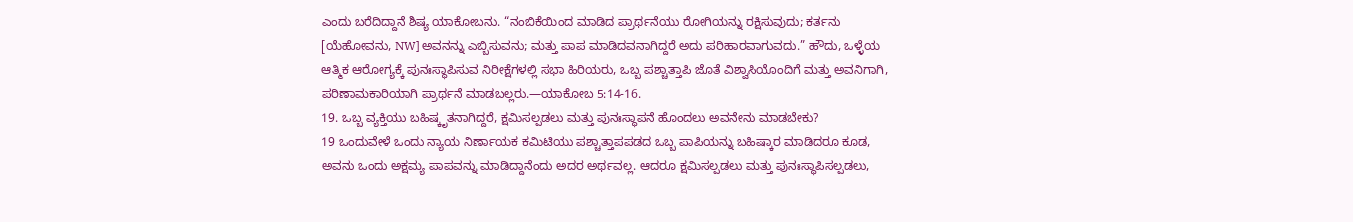ಎಂದು ಬರೆದಿದ್ದಾನೆ ಶಿಷ್ಯ ಯಾಕೋಬನು. “ನಂಬಿಕೆಯಿಂದ ಮಾಡಿದ ಪ್ರಾರ್ಥನೆಯು ರೋಗಿಯನ್ನು ರಕ್ಷಿಸುವುದು; ಕರ್ತನು [ಯೆಹೋವನು, NW] ಅವನನ್ನು ಎಬ್ಬಿಸುವನು; ಮತ್ತು ಪಾಪ ಮಾಡಿದವನಾಗಿದ್ದರೆ ಅದು ಪರಿಹಾರವಾಗುವದು.” ಹೌದು, ಒಳ್ಳೆಯ ಆತ್ಮಿಕ ಆರೋಗ್ಯಕ್ಕೆ ಪುನಃಸ್ಥಾಪಿಸುವ ನಿರೀಕ್ಷೆಗಳಲ್ಲಿ ಸಭಾ ಹಿರಿಯರು, ಒಬ್ಬ ಪಶ್ಚಾತ್ತಾಪಿ ಜೊತೆ ವಿಶ್ವಾಸಿಯೊಂದಿಗೆ ಮತ್ತು ಅವನಿಗಾಗಿ, ಪರಿಣಾಮಕಾರಿಯಾಗಿ ಪ್ರಾರ್ಥನೆ ಮಾಡಬಲ್ಲರು.—ಯಾಕೋಬ 5:14-16.
19. ಒಬ್ಬ ವ್ಯಕ್ತಿಯು ಬಹಿಷ್ಕೃತನಾಗಿದ್ದರೆ, ಕ್ಷಮಿಸಲ್ಪಡಲು ಮತ್ತು ಪುನಃಸ್ಥಾಪನೆ ಹೊಂದಲು ಅವನೇನು ಮಾಡಬೇಕು?
19 ಒಂದುವೇಳೆ ಒಂದು ನ್ಯಾಯ ನಿರ್ಣಾಯಕ ಕಮಿಟಿಯು ಪಶ್ಚಾತ್ತಾಪಪಡದ ಒಬ್ಬ ಪಾಪಿಯನ್ನು ಬಹಿಷ್ಕಾರ ಮಾಡಿದರೂ ಕೂಡ, ಅವನು ಒಂದು ಅಕ್ಷಮ್ಯ ಪಾಪವನ್ನು ಮಾಡಿದ್ದಾನೆಂದು ಅದರ ಅರ್ಥವಲ್ಲ. ಆದರೂ ಕ್ಷಮಿಸಲ್ಪಡಲು ಮತ್ತು ಪುನಃಸ್ಥಾಪಿಸಲ್ಪಡಲು,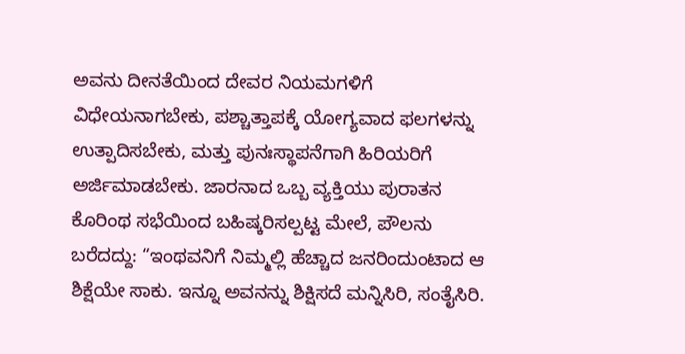ಅವನು ದೀನತೆಯಿಂದ ದೇವರ ನಿಯಮಗಳಿಗೆ ವಿಧೇಯನಾಗಬೇಕು, ಪಶ್ಚಾತ್ತಾಪಕ್ಕೆ ಯೋಗ್ಯವಾದ ಫಲಗಳನ್ನು ಉತ್ಪಾದಿಸಬೇಕು, ಮತ್ತು ಪುನಃಸ್ಥಾಪನೆಗಾಗಿ ಹಿರಿಯರಿಗೆ ಅರ್ಜಿಮಾಡಬೇಕು. ಜಾರನಾದ ಒಬ್ಬ ವ್ಯಕ್ತಿಯು ಪುರಾತನ ಕೊರಿಂಥ ಸಭೆಯಿಂದ ಬಹಿಷ್ಕರಿಸಲ್ಪಟ್ಟ ಮೇಲೆ, ಪೌಲನು ಬರೆದದ್ದು: “ಇಂಥವನಿಗೆ ನಿಮ್ಮಲ್ಲಿ ಹೆಚ್ಚಾದ ಜನರಿಂದುಂಟಾದ ಆ ಶಿಕ್ಷೆಯೇ ಸಾಕು. ಇನ್ನೂ ಅವನನ್ನು ಶಿಕ್ಷಿಸದೆ ಮನ್ನಿಸಿರಿ, ಸಂತೈಸಿರಿ.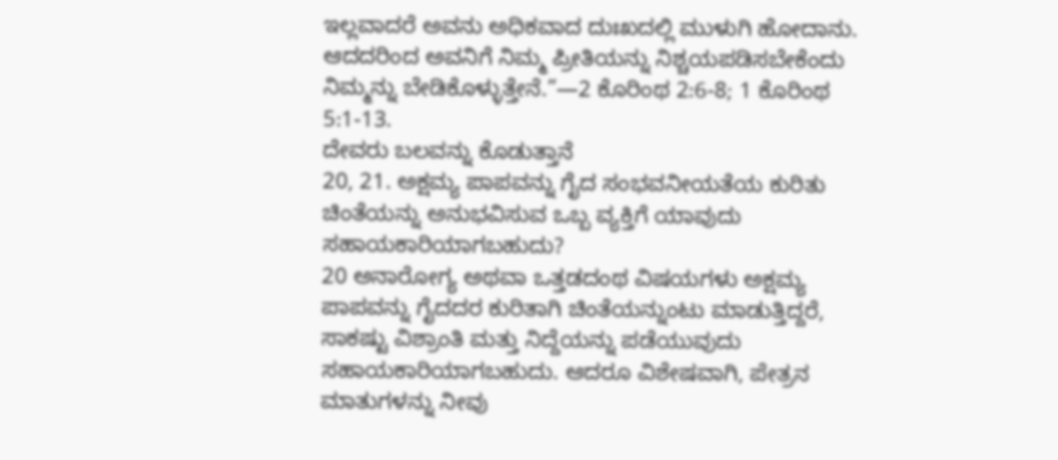ಇಲ್ಲವಾದರೆ ಅವನು ಅಧಿಕವಾದ ದುಃಖದಲ್ಲಿ ಮುಳುಗಿ ಹೋದಾನು. ಆದದರಿಂದ ಅವನಿಗೆ ನಿಮ್ಮ ಪ್ರೀತಿಯನ್ನು ನಿಶ್ಚಯಪಡಿಸಬೇಕೆಂದು ನಿಮ್ಮನ್ನು ಬೇಡಿಕೊಳ್ಳುತ್ತೇನೆ.”—2 ಕೊರಿಂಥ 2:6-8; 1 ಕೊರಿಂಥ 5:1-13.
ದೇವರು ಬಲವನ್ನು ಕೊಡುತ್ತಾನೆ
20, 21. ಅಕ್ಷಮ್ಯ ಪಾಪವನ್ನು ಗೈದ ಸಂಭವನೀಯತೆಯ ಕುರಿತು ಚಿಂತೆಯನ್ನು ಅನುಭವಿಸುವ ಒಬ್ಬ ವ್ಯಕ್ತಿಗೆ ಯಾವುದು ಸಹಾಯಕಾರಿಯಾಗಬಹುದು?
20 ಅನಾರೋಗ್ಯ ಅಥವಾ ಒತ್ತಡದಂಥ ವಿಷಯಗಳು ಅಕ್ಷಮ್ಯ ಪಾಪವನ್ನು ಗೈದದರ ಕುರಿತಾಗಿ ಚಿಂತೆಯನ್ನುಂಟು ಮಾಡುತ್ತಿದ್ದರೆ, ಸಾಕಷ್ಟು ವಿಶ್ರಾಂತಿ ಮತ್ತು ನಿದ್ದೆಯನ್ನು ಪಡೆಯುವುದು ಸಹಾಯಕಾರಿಯಾಗಬಹುದು. ಆದರೂ ವಿಶೇಷವಾಗಿ, ಪೇತ್ರನ ಮಾತುಗಳನ್ನು ನೀವು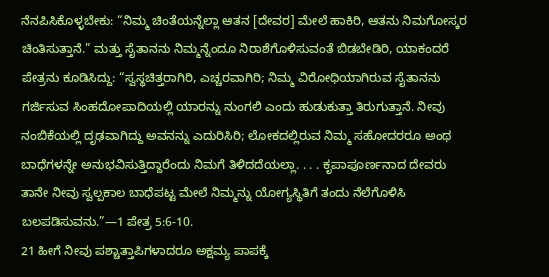ನೆನಪಿಸಿಕೊಳ್ಳಬೇಕು: “ನಿಮ್ಮ ಚಿಂತೆಯನ್ನೆಲ್ಲಾ ಆತನ [ದೇವರ] ಮೇಲೆ ಹಾಕಿರಿ, ಆತನು ನಿಮಗೋಸ್ಕರ ಚಿಂತಿಸುತ್ತಾನೆ.” ಮತ್ತು ಸೈತಾನನು ನಿಮ್ಮನ್ನೆಂದೂ ನಿರಾಶೆಗೊಳಿಸುವಂತೆ ಬಿಡಬೇಡಿರಿ, ಯಾಕಂದರೆ ಪೇತ್ರನು ಕೂಡಿಸಿದ್ದು: “ಸ್ವಸ್ಥಚಿತ್ತರಾಗಿರಿ, ಎಚ್ಚರವಾಗಿರಿ; ನಿಮ್ಮ ವಿರೋಧಿಯಾಗಿರುವ ಸೈತಾನನು ಗರ್ಜಿಸುವ ಸಿಂಹದೋಪಾದಿಯಲ್ಲಿ ಯಾರನ್ನು ನುಂಗಲಿ ಎಂದು ಹುಡುಕುತ್ತಾ ತಿರುಗುತ್ತಾನೆ. ನೀವು ನಂಬಿಕೆಯಲ್ಲಿ ದೃಢವಾಗಿದ್ದು ಅವನನ್ನು ಎದುರಿಸಿರಿ; ಲೋಕದಲ್ಲಿರುವ ನಿಮ್ಮ ಸಹೋದರರೂ ಅಂಥ ಬಾಧೆಗಳನ್ನೇ ಅನುಭವಿಸುತ್ತಿದ್ದಾರೆಂದು ನಿಮಗೆ ತಿಳಿದದೆಯಲ್ಲಾ. . . . ಕೃಪಾಪೂರ್ಣನಾದ ದೇವರು ತಾನೇ ನೀವು ಸ್ವಲ್ಪಕಾಲ ಬಾಧೆಪಟ್ಟ ಮೇಲೆ ನಿಮ್ಮನ್ನು ಯೋಗ್ಯಸ್ಥಿತಿಗೆ ತಂದು ನೆಲೆಗೊಳಿಸಿ ಬಲಪಡಿಸುವನು.”—1 ಪೇತ್ರ 5:6-10.
21 ಹೀಗೆ ನೀವು ಪಶ್ಚಾತ್ತಾಪಿಗಳಾದರೂ ಅಕ್ಷಮ್ಯ ಪಾಪಕ್ಕೆ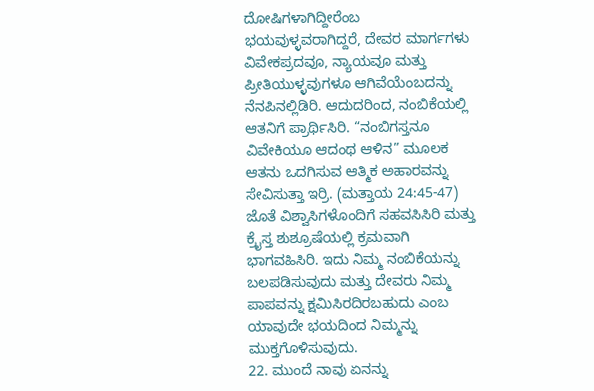ದೋಷಿಗಳಾಗಿದ್ದೀರೆಂಬ ಭಯವುಳ್ಳವರಾಗಿದ್ದರೆ, ದೇವರ ಮಾರ್ಗಗಳು ವಿವೇಕಪ್ರದವೂ, ನ್ಯಾಯವೂ ಮತ್ತು ಪ್ರೀತಿಯುಳ್ಳವುಗಳೂ ಆಗಿವೆಯೆಂಬದನ್ನು ನೆನಪಿನಲ್ಲಿಡಿರಿ. ಆದುದರಿಂದ, ನಂಬಿಕೆಯಲ್ಲಿ ಆತನಿಗೆ ಪ್ರಾರ್ಥಿಸಿರಿ. “ನಂಬಿಗಸ್ತನೂ ವಿವೇಕಿಯೂ ಆದಂಥ ಆಳಿನ” ಮೂಲಕ ಆತನು ಒದಗಿಸುವ ಆತ್ಮಿಕ ಅಹಾರವನ್ನು ಸೇವಿಸುತ್ತಾ ಇರ್ರಿ. (ಮತ್ತಾಯ 24:45-47) ಜೊತೆ ವಿಶ್ವಾಸಿಗಳೊಂದಿಗೆ ಸಹವಸಿಸಿರಿ ಮತ್ತು ಕ್ರೈಸ್ತ ಶುಶ್ರೂಷೆಯಲ್ಲಿ ಕ್ರಮವಾಗಿ ಭಾಗವಹಿಸಿರಿ. ಇದು ನಿಮ್ಮ ನಂಬಿಕೆಯನ್ನು ಬಲಪಡಿಸುವುದು ಮತ್ತು ದೇವರು ನಿಮ್ಮ ಪಾಪವನ್ನು ಕ್ಷಮಿಸಿರದಿರಬಹುದು ಎಂಬ ಯಾವುದೇ ಭಯದಿಂದ ನಿಮ್ಮನ್ನು ಮುಕ್ತಗೊಳಿಸುವುದು.
22. ಮುಂದೆ ನಾವು ಏನನ್ನು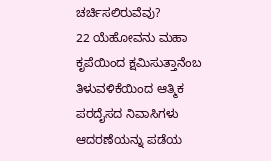ಚರ್ಚಿಸಲಿರುವೆವು?
22 ಯೆಹೋವನು ಮಹಾ ಕೃಪೆಯಿಂದ ಕ್ಷಮಿಸುತ್ತಾನೆಂಬ ತಿಳುವಳಿಕೆಯಿಂದ ಆತ್ಮಿಕ ಪರದೈಸದ ನಿವಾಸಿಗಳು ಆದರಣೆಯನ್ನು ಪಡೆಯ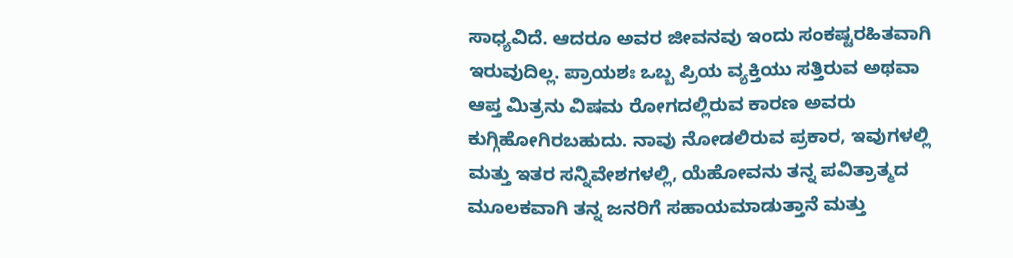ಸಾಧ್ಯವಿದೆ. ಆದರೂ ಅವರ ಜೀವನವು ಇಂದು ಸಂಕಷ್ಟರಹಿತವಾಗಿ ಇರುವುದಿಲ್ಲ. ಪ್ರಾಯಶಃ ಒಬ್ಬ ಪ್ರಿಯ ವ್ಯಕ್ತಿಯು ಸತ್ತಿರುವ ಅಥವಾ ಆಪ್ತ ಮಿತ್ರನು ವಿಷಮ ರೋಗದಲ್ಲಿರುವ ಕಾರಣ ಅವರು ಕುಗ್ಗಿಹೋಗಿರಬಹುದು. ನಾವು ನೋಡಲಿರುವ ಪ್ರಕಾರ, ಇವುಗಳಲ್ಲಿ ಮತ್ತು ಇತರ ಸನ್ನಿವೇಶಗಳಲ್ಲಿ, ಯೆಹೋವನು ತನ್ನ ಪವಿತ್ರಾತ್ಮದ ಮೂಲಕವಾಗಿ ತನ್ನ ಜನರಿಗೆ ಸಹಾಯಮಾಡುತ್ತಾನೆ ಮತ್ತು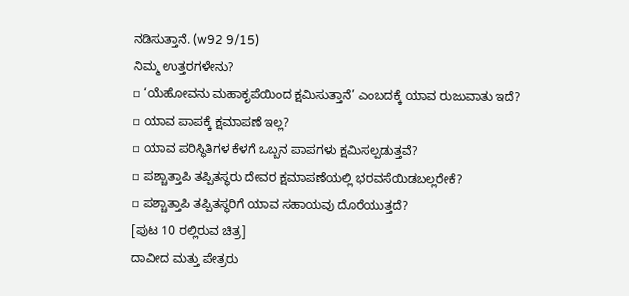ನಡಿಸುತ್ತಾನೆ. (w92 9/15)
ನಿಮ್ಮ ಉತ್ತರಗಳೇನು?
▫ ‘ಯೆಹೋವನು ಮಹಾಕೃಪೆಯಿಂದ ಕ್ಷಮಿಸುತ್ತಾನೆ’ ಎಂಬದಕ್ಕೆ ಯಾವ ರುಜುವಾತು ಇದೆ?
▫ ಯಾವ ಪಾಪಕ್ಕೆ ಕ್ಷಮಾಪಣೆ ಇಲ್ಲ?
▫ ಯಾವ ಪರಿಸ್ಥಿತಿಗಳ ಕೆಳಗೆ ಒಬ್ಬನ ಪಾಪಗಳು ಕ್ಷಮಿಸಲ್ಪಡುತ್ತವೆ?
▫ ಪಶ್ಚಾತ್ತಾಪಿ ತಪ್ಪಿತಸ್ಥರು ದೇವರ ಕ್ಷಮಾಪಣೆಯಲ್ಲಿ ಭರವಸೆಯಿಡಬಲ್ಲರೇಕೆ?
▫ ಪಶ್ಚಾತ್ತಾಪಿ ತಪ್ಪಿತಸ್ಥರಿಗೆ ಯಾವ ಸಹಾಯವು ದೊರೆಯುತ್ತದೆ?
[ಪುಟ 10 ರಲ್ಲಿರುವ ಚಿತ್ರ]
ದಾವೀದ ಮತ್ತು ಪೇತ್ರರು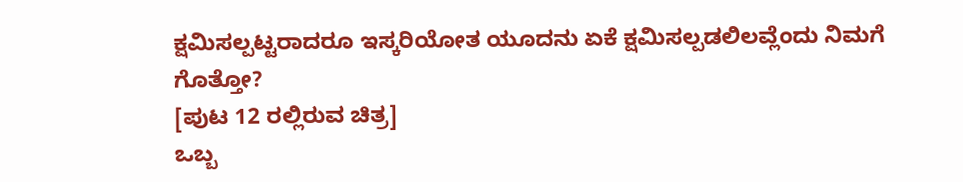ಕ್ಷಮಿಸಲ್ಪಟ್ಟರಾದರೂ ಇಸ್ಕರಿಯೋತ ಯೂದನು ಏಕೆ ಕ್ಷಮಿಸಲ್ಪಡಲಿಲವ್ಲೆಂದು ನಿಮಗೆ ಗೊತ್ತೋ?
[ಪುಟ 12 ರಲ್ಲಿರುವ ಚಿತ್ರ]
ಒಬ್ಬ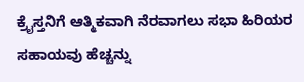ಕ್ರೈಸ್ತನಿಗೆ ಆತ್ಮಿಕವಾಗಿ ನೆರವಾಗಲು ಸಭಾ ಹಿರಿಯರ ಸಹಾಯವು ಹೆಚ್ಚನ್ನು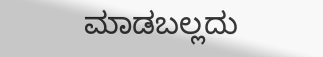ಮಾಡಬಲ್ಲದು